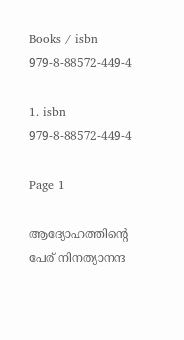Books / isbn 979-8-88572-449-4

1. isbn 979-8-88572-449-4

Page 1

ആദ്യോഹത്തിൻ്റെ പേര് നിനത്യാനന്ദ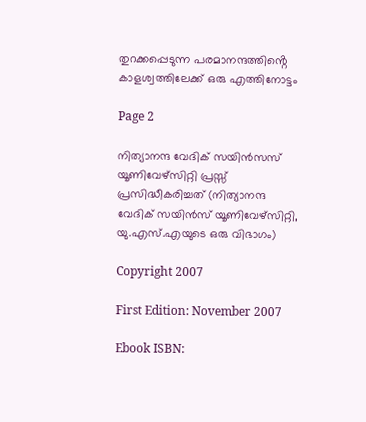തുറക്കപ്പെടുന്ന പരമാനന്ദത്തിൻ്റെ കാളശ്വത്തിലേക്ക് ഒരു എത്തിനോട്ടം

Page 2

നിത്യാനന്ദ വേദിക് സയിൻസസ് യൂണിവേഴ്സിറ്റി പ്രസ്സ് പ്രസിദ്ധീകരിച്ചത് (നിത്യാനന്ദ വേദിക് സയിൻസ് യൂണിവേഴ്സിറ്റി, യു.എസ്.എയുടെ ഒരു വിഭാഗം)

Copyright 2007

First Edition: November 2007

Ebook ISBN: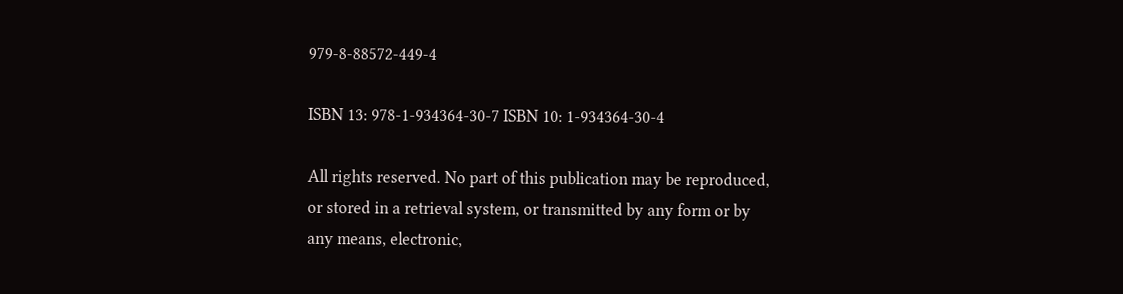979-8-88572-449-4

ISBN 13: 978-1-934364-30-7 ISBN 10: 1-934364-30-4

All rights reserved. No part of this publication may be reproduced, or stored in a retrieval system, or transmitted by any form or by any means, electronic,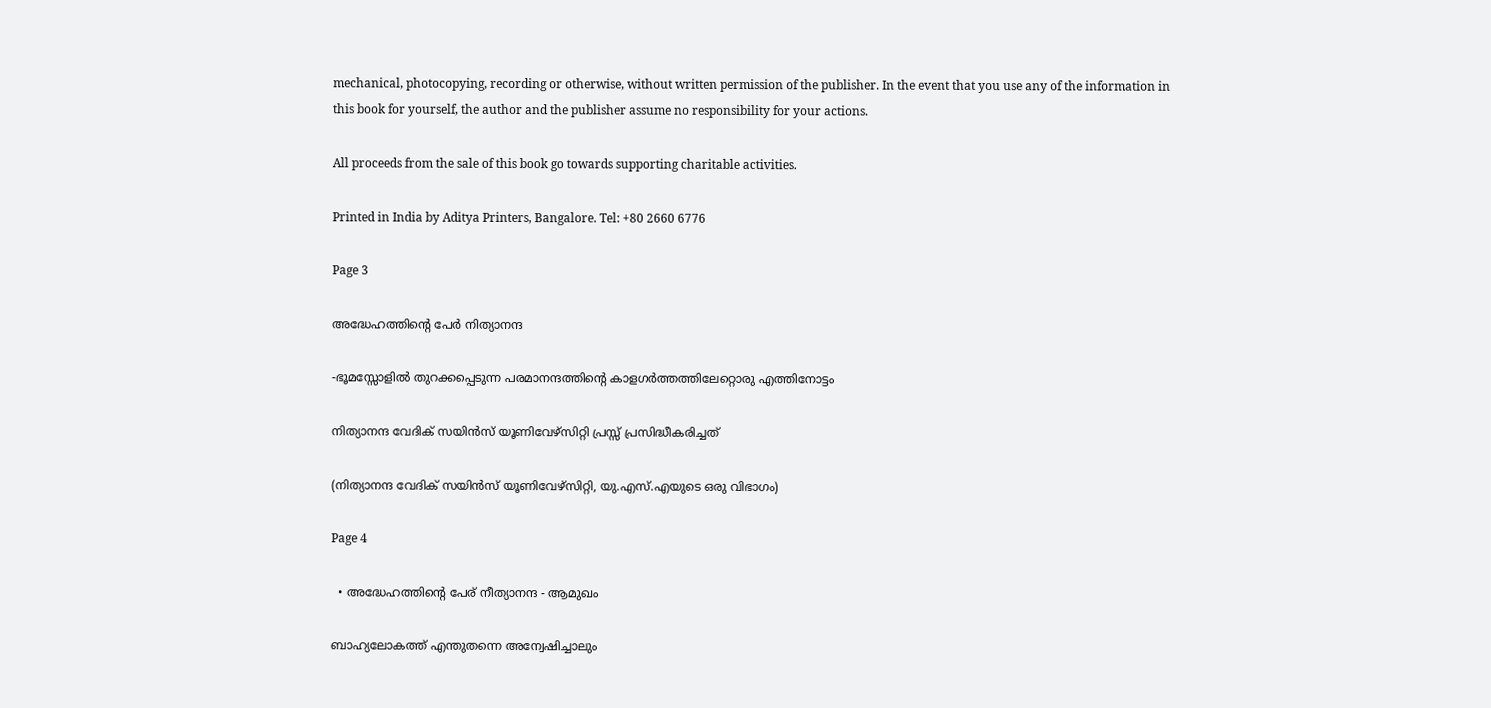mechanical, photocopying, recording or otherwise, without written permission of the publisher. In the event that you use any of the information in this book for yourself, the author and the publisher assume no responsibility for your actions.

All proceeds from the sale of this book go towards supporting charitable activities.

Printed in India by Aditya Printers, Bangalore. Tel: +80 2660 6776

Page 3

അദ്ധേഹത്തിന്റെ പേര്‍ നിത്യാനന്ദ

-ഭൂമസ്സോളില്‍ തുറക്കപ്പെടുന്ന പരമാനന്ദത്തിന്റെ കാളഗര്‍ത്തത്തിലേറ്റൊരു എത്തിനോട്ടം

നിത്യാനന്ദ വേദിക് സയിന്‍സ് യൂണിവേഴ്‌സിറ്റി പ്രസ്സ് പ്രസിദ്ധീകരിച്ചത്

(നിത്യാനന്ദ വേദിക് സയിന്‍സ് യൂണിവേഴ്‌സിറ്റി, യു.എസ്.എയുടെ ഒരു വിഭാഗം)

Page 4

  • അദ്ധേഹത്തിന്റെ പേര് നീത്യാനന്ദ - ആമുഖം

ബാഹ്യലോകത്ത് എന്തുതന്നെ അന്വേഷിച്ചാലും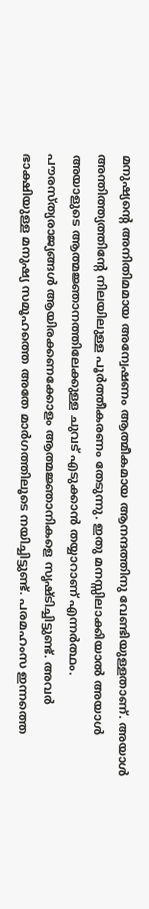മനുഷ്യന്റെ അനിതിമമായ അന്വേഷണം ആത്മീകമായ ആനന്ദത്തിനു വേണ്ടിയുള്ളതാണ്. അയാൾ അന്തിത്ത്യത്തിന്റേ നിലയിലുള്ള പൂർത്തീകരണം തേടുന്നു. ഇതു മനസ്സിലാക്കിയാൽ അയാൾ അയാളുടെ ആത്മജ്ഞാനത്തിലേക്കുള്ള ചുവട് എടുക്കാൻ തയ്യാറാണ് എന്നർത്ഥം. പൗരസ്ത്യരാജ്യങ്ങൾ ആയിരക്കണക്കോളം ആത്മജ്ഞാനികളെ സൃഷ്ടിച്ചിട്ടുണ്ട്. അവർ ഭാക്ഷിയുള്ള മനുഷ്യ സമൂഹത്തെ അതേ മാർഗത്തിലൂടെ നയിച്ചിട്ടുണ്ട്. പരമഹംസ ഇന്നത്തെ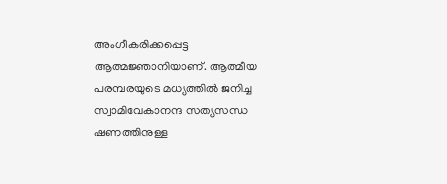അംഗീകരിക്കപ്പെട്ട ആത്മജ്ഞാനിയാണ്. ആത്മീയ പരമ്പരയുടെ മധ്യത്തിൽ ജനിച്ച സ്വാമിവേകാനന്ദ സത്യസന്ധ ഷണത്തിനുള്ള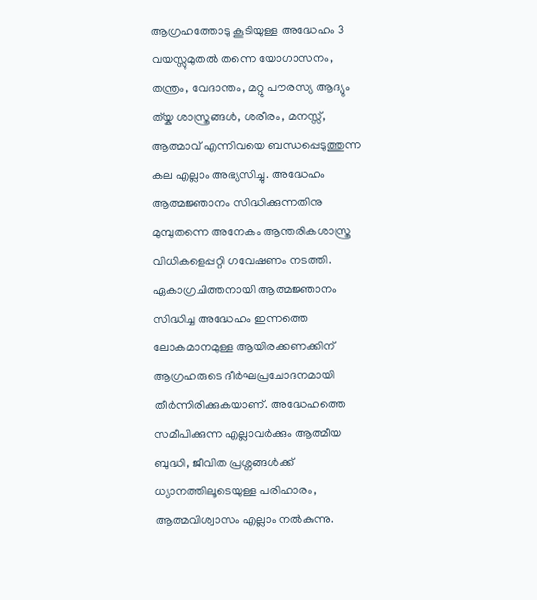ആഗ്രഹത്തോടു കൂടിയുള്ള അദ്ധേഹം 3 വയസ്സുമുതൽ തന്നെ യോഗാസനം, തന്ത്രം, വേദാന്തം, മറ്റു പൗരസ്യ ആദ്യും ത്യ്ക ശാസ്ത്രങ്ങൾ, ശരീരം, മനസ്സ്, ആത്മാവ് എന്നിവയെ ബന്ധപ്പെടുത്തുന്ന കല എല്ലാം അഭ്യസിച്ചു. അദ്ധേഹം ആത്മജ്ഞാനം സിദ്ധിക്കുന്നതിനു മുമ്പുതന്നെ അനേകം ആന്തരികശാസ്ത്ര വിധികളെപ്പറ്റി ഗവേഷണം നടത്തി. ഏകാഗ്രചിത്തനായി ആത്മജ്ഞാനം സിദ്ധിച്ച അദ്ധേഹം ഇന്നത്തെ ലോകമാനമുള്ള ആയിരക്കണക്കിന് ആഗ്രഹരുടെ ദീർഘപ്രചോദനമായി തീർന്നിരിക്കുകയാണ്. അദ്ധേഹത്തെ സമീപിക്കുന്ന എല്ലാവർക്കും ആത്മീയ ബുദ്ധി, ജീവിത പ്രശ്നങ്ങൾക്ക് ധ്യാനത്തിലൂടെയുള്ള പരിഹാരം, ആത്മവിശ്വാസം എല്ലാം നൽകുന്നു.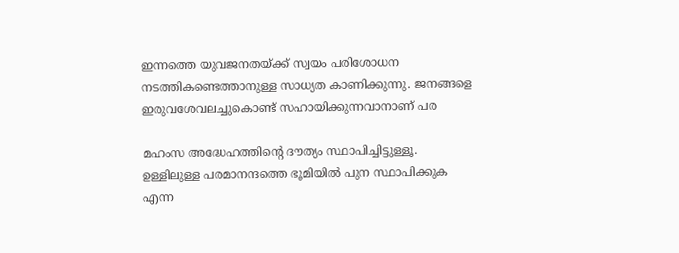ഇന്നത്തെ യുവജനതയ്ക്ക് സ്വയം പരിശോധന നടത്തികണ്ടെത്താനുള്ള സാധ്യത കാണിക്കുന്നു. ജനങ്ങളെ ഇരുവശേവലച്ചുകൊണ്ട് സഹായിക്കുന്നവാനാണ് പര

മഹംസ അദ്ധേഹത്തിന്റെ ദൗത്യം സ്ഥാപിച്ചിട്ടുള്ളൂ. ഉള്ളിലുള്ള പരമാനന്ദത്തെ ഭൂമിയിൽ പുന സ്ഥാപിക്കുക എന്ന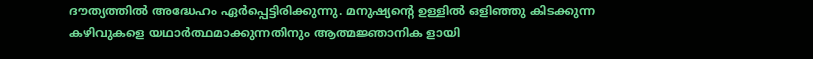ദൗത്യത്തിൽ അദ്ധേഹം ഏർപ്പെട്ടിരിക്കുന്നു. മനുഷ്യന്റെ ഉള്ളിൽ ഒളിഞ്ഞു കിടക്കുന്ന കഴിവുകളെ യഥാർത്ഥമാക്കുന്നതിനും ആത്മജ്ഞാനിക ളായി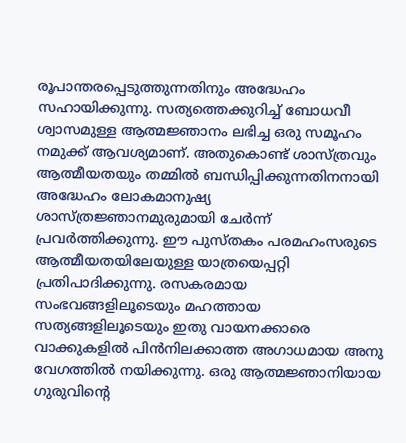രൂപാന്തരപ്പെടുത്തുന്നതിനും അദ്ധേഹം സഹായിക്കുന്നു. സത്യത്തെക്കുറിച്ച് ബോധവീ ശ്വാസമുള്ള ആത്മജ്ഞാനം ലഭിച്ച ഒരു സമൂഹം നമുക്ക് ആവശ്യമാണ്. അതുകൊണ്ട് ശാസ്ത്രവും ആത്മീയതയും തമ്മിൽ ബന്ധിപ്പിക്കുന്നതിനനായി അദ്ധേഹം ലോകമാനുഷ്യ ശാസ്ത്രജ്ഞാനമുരുമായി ചേർന്ന് പ്രവർത്തിക്കുന്നു. ഈ പുസ്തകം പരമഹംസരുടെ ആത്മീയതയിലേയുള്ള യാത്രയെപ്പറ്റി പ്രതിപാദിക്കുന്നു. രസകരമായ സംഭവങ്ങളിലൂടെയും മഹത്തായ സത്യങ്ങളിലൂടെയും ഇതു വായനക്കാരെ വാക്കുകളിൽ പിൻനിലക്കാത്ത അഗാധമായ അനു വേഗത്തിൽ നയിക്കുന്നു. ഒരു ആത്മജ്ഞാനിയായ ഗുരുവിന്റെ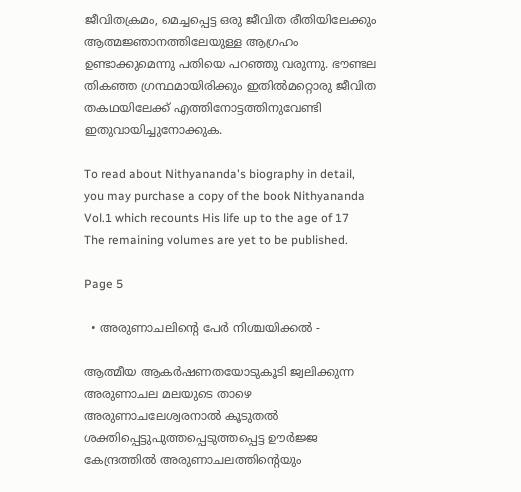ജീവിതക്രമം, മെച്ചപ്പെട്ട ഒരു ജീവിത രീതിയിലേക്കും ആത്മജ്ഞാനത്തിലേയുള്ള ആഗ്രഹം ഉണ്ടാക്കുമെന്നു പതിയെ പറഞ്ഞു വരുന്നു. ഭൗണ്ടല തികഞ്ഞ ഗ്രന്ഥമായിരിക്കും ഇതിൽമറ്റൊരു ജീവിത തകഥയിലേക്ക് എത്തിനോട്ടത്തിനുവേണ്ടി ഇതുവായിച്ചുനോക്കുക.

To read about Nithyananda's biography in detail, you may purchase a copy of the book Nithyananda Vol.1 which recounts His life up to the age of 17 The remaining volumes are yet to be published.

Page 5

  • അരുണാചലിന്റെ പേര്‍ നിശ്ചയിക്കല്‍ -

ആത്മീയ ആകര്‍ഷണതയോടുകൂടി ജ്വലിക്കുന്ന അരുണാചല മലയുടെ താഴെ അരുണാചലേശ്വരനാല്‍ കൂടുതല്‍ ശക്തിപ്പെട്ടുപുത്തപ്പെടുത്തപ്പെട്ട ഊര്‍ജ്ജ കേന്ദ്രത്തില്‍ അരുണാചലത്തിന്റെയും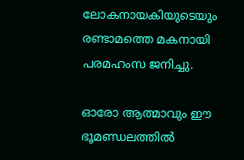ലോകനായകിയുടെയും രണ്ടാമത്തെ മകനായി പരമഹംസ ജനിച്ചു.

ഓരോ ആത്മാവും ഈ ഭൂമണ്ഡലത്തില്‍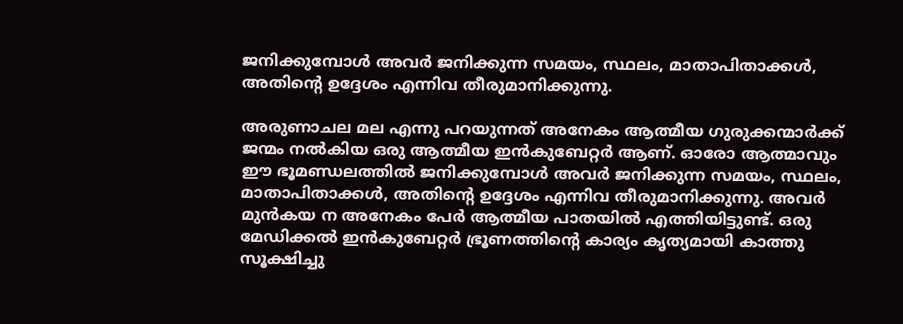ജനിക്കുമ്പോള്‍ അവര്‍ ജനിക്കുന്ന സമയം, സ്ഥലം, മാതാപിതാക്കള്‍, അതിന്റെ ഉദ്ദേശം എന്നിവ തീരുമാനിക്കുന്നു.

അരുണാചല മല എന്നു പറയുന്നത് അനേകം ആത്മീയ ഗുരുക്കന്മാര്‍ക്ക് ജന്മം നല്‍കിയ ഒരു ആത്മീയ ഇന്‍കുബേറ്റര്‍ ആണ്. ഓരോ ആത്മാവും ഈ ഭൂമണ്ഡലത്തില്‍ ജനിക്കുമ്പോള്‍ അവര്‍ ജനിക്കുന്ന സമയം, സ്ഥലം, മാതാപിതാക്കള്‍, അതിന്റെ ഉദ്ദേശം എന്നിവ തീരുമാനിക്കുന്നു. അവര്‍ മുന്‍കയ ന അനേകം പേര്‍ ആത്മീയ പാതയില്‍ എത്തിയിട്ടുണ്ട്. ഒരു മേഡിക്കല്‍ ഇന്‍കുബേറ്റര്‍ ഭ്രൂണത്തിന്റെ കാര്യം കൃത്യമായി കാത്തു സൂക്ഷിച്ചു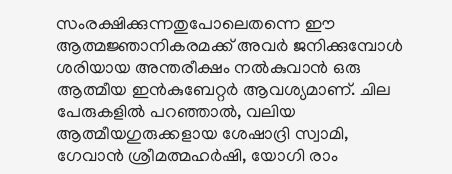സംരക്ഷിക്കുന്നതുപോലെതന്നെ ഈ ആത്മജ്ഞാനികരമക്ക് അവര്‍ ജനിക്കുമ്പോള്‍ ശരിയായ അന്തരീക്ഷം നല്‍കുവാന്‍ ഒരു ആത്മീയ ഇന്‍കുബേറ്റര്‍ ആവശ്യമാണ്. ചില പേരുകളില്‍ പറഞ്ഞാല്‍, വലിയ ആത്മീയഗുരുക്കളായ ശേഷാദ്രി സ്വാമി, ഗേവാന്‍ ശ്രീമത്മഹര്‍ഷി, യോഗി രാം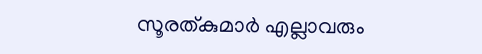സൂരത്കുമാര്‍ എല്ലാവരും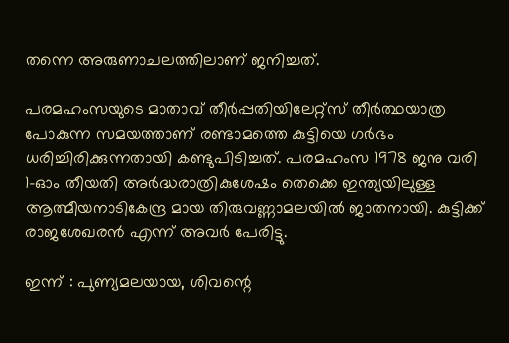തന്നെ അരുണാചലത്തിലാണ് ജനിച്ചത്.

പരമഹംസയുടെ മാതാവ് തീര്‍പ്പതിയിലേറ്റ്സ് തീര്‍ത്ഥയാത്ര പോകുന്ന സമയത്താണ് രണ്ടാമത്തെ കുട്ടിയെ ഗര്‍ഭം ധരിച്ചിരിക്കുന്നതായി കണ്ടുപിടിച്ചത്. പരമഹംസ 1978 ജനു വരി 1-ഓം തീയതി അര്‍ദ്ധരാത്രികുശേഷം തെക്കെ ഇന്ത്യയിലുള്ള ആത്മീയനാടികേന്ദ്ര മായ തിരുവണ്ണാമലയില്‍ ജാതനായി. കുട്ടിക്ക് രാജശേഖരന്‍ എന്ന് അവര്‍ പേരിട്ടു.

ഇന്ന് : പുണ്യമലയായ, ശിവന്റെ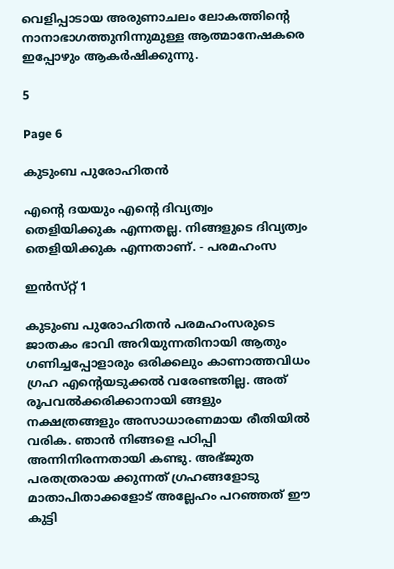വെളിപ്പാടായ അരുണാചലം ലോകത്തിന്റെ നാനാഭാഗത്തുനിന്നുമുള്ള ആത്മാനേഷകരെ ഇപ്പോഴും ആകര്‍ഷിക്കുന്നു.

5

Page 6

കുടുംബ പുരോഹിതൻ

എന്റെ ദയയും എന്റെ ദിവ്യത്വം തെളിയിക്കുക എന്നതല്ല. നിങ്ങളുടെ ദിവ്യത്വം തെളിയിക്കുക എന്നതാണ്. - പരമഹംസ

ഇന്‍സ്‌റ്റ് 1

കുടുംബ പുരോഹിതൻ പരമഹംസരുടെ ജാതകം ഭാവി അറിയുന്നതിനായി ആതും ഗണിച്ചപ്പോളാരും ഒരിക്കലും കാണാത്തവിധം ഗ്രഹ എന്റെയടുക്കൽ വരേണ്ടതില്ല. അത് രൂപവൽക്കരിക്കാനായി ങ്ങളും നക്ഷത്രങ്ങളും അസാധാരണമായ രീതിയിൽ വരിക. ഞാൻ നിങ്ങളെ പഠിപ്പി അന്നിനിരന്നതായി കണ്ടു. അഭ്ജുത പരതത്രരായ ക്കുന്നത് ഗ്രഹങ്ങളോടു മാതാപിതാക്കളോട് അല്ലേഹം പറഞ്ഞത് ഈ കുട്ടി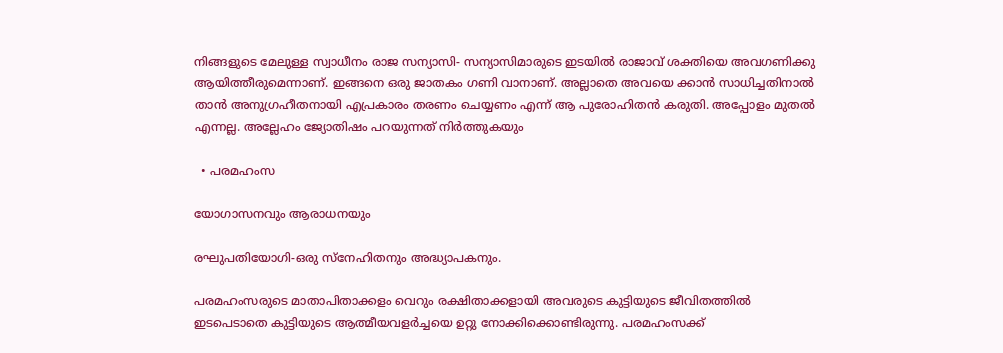നിങ്ങളുടെ മേലുള്ള സ്വാധീനം രാജ സന്യാസി- സന്യാസിമാരുടെ ഇടയിൽ രാജാവ് ശക്തിയെ അവഗണിക്കു ആയിത്തീരുമെന്നാണ്‌. ഇങ്ങനെ ഒരു ജാതകം ഗണി വാനാണ്. അല്ലാതെ അവയെ ക്കാൻ സാധിച്ചതിനാൽ താൻ അനുഗ്രഹീതനായി എപ്രകാരം തരണം ചെയ്യണം എന്ന് ആ പുരോഹിതൻ കരുതി. അപ്പോളം മുതൽ എന്നല്ല. അല്ലേഹം ജ്യോതിഷം പറയുന്നത് നിർത്തുകയും

  • പരമഹംസ

യോഗാസനവും ആരാധനയും

രഘുപതിയോഗി-ഒരു സ്നേഹിതനും അദ്ധ്യാപകനും.

പരമഹംസരുടെ മാതാപിതാക്കളം വെറും രക്ഷിതാക്കളായി അവരുടെ കുട്ടിയുടെ ജീവിതത്തിൽ ഇടപെടാതെ കുട്ടിയുടെ ആത്മീയവളർച്ചയെ ഉറ്റു നോക്കിക്കൊണ്ടിരുന്നു. പരമഹംസക്ക്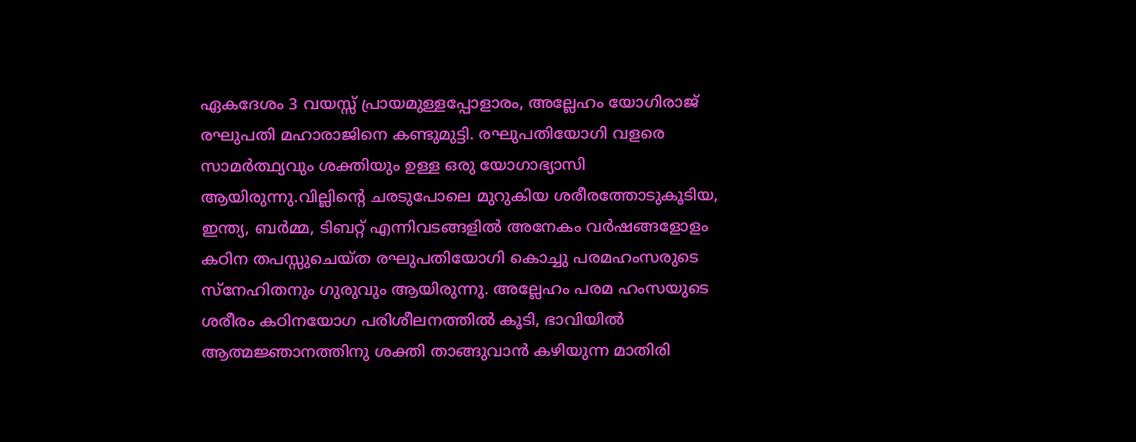ഏകദേശം 3 വയസ്സ് പ്രായമുള്ളപ്പോളാരം, അല്ലേഹം യോഗിരാജ് രഘുപതി മഹാരാജിനെ കണ്ടുമുട്ടി. രഘുപതിയോഗി വളരെ സാമർത്ഥ്യവും ശക്തിയും ഉള്ള ഒരു യോഗാഭ്യാസി ആയിരുന്നു.വില്ലിന്റെ ചരടുപോലെ മുറുകിയ ശരീരത്തോടുകൂടിയ, ഇന്ത്യ, ബർമ്മ, ടിബറ്റ് എന്നിവടങ്ങളിൽ അനേകം വർഷങ്ങളോളം കഠിന തപസ്സുചെയ്ത രഘുപതിയോഗി കൊച്ചു പരമഹംസരുടെ സ്നേഹിതനും ഗുരുവും ആയിരുന്നു. അല്ലേഹം പരമ ഹംസയുടെ ശരീരം കഠിനയോഗ പരിശീലനത്തിൽ കൂടി, ഭാവിയിൽ ആത്മജ്ഞാനത്തിനു ശക്തി താങ്ങുവാൻ കഴിയുന്ന മാതിരി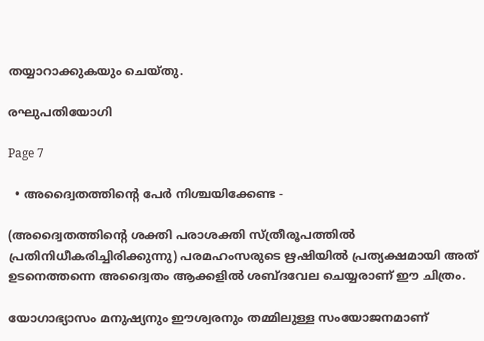തയ്യാറാക്കുകയും ചെയ്തു.

രഘുപതിയോഗി

Page 7

  • അദ്വൈതത്തിന്റെ പേര്‍ നിശ്ചയിക്കേണ്ട -

(അദ്വൈതത്തിന്റെ ശക്തി പരാശക്തി സ്ത്രീരൂപത്തില്‍ പ്രതിനിധീകരിച്ചിരിക്കുന്നു) പരമഹംസരുടെ ഋഷിയില്‍ പ്രത്യക്ഷമായി അത് ഉടനെത്തന്നെ അദ്വൈതം ആക്കളില്‍ ശബ്ദവേല ചെയ്യരാണ് ഈ ചിത്രം.

യോഗാഭ്യാസം മനുഷ്യനും ഈശ്വരനും തമ്മിലുള്ള സം‌യോജനമാണ്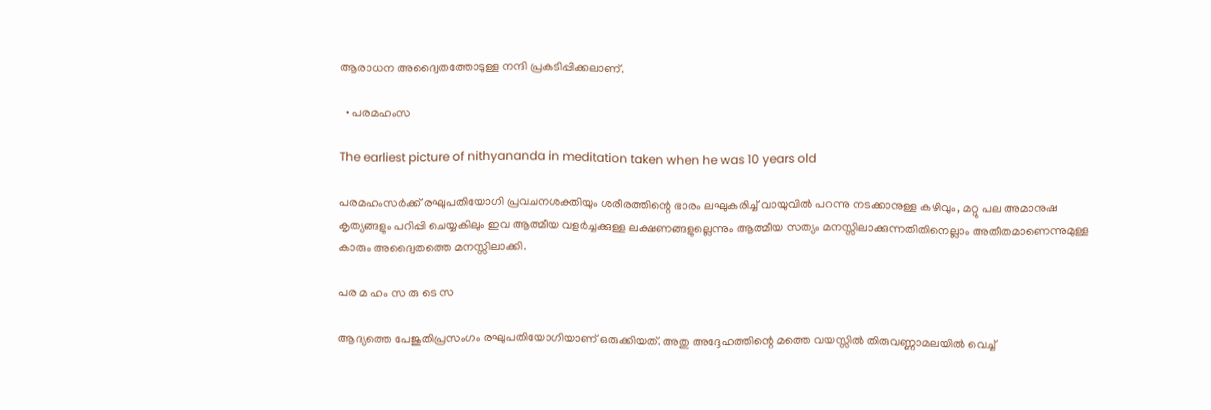ആരാധന അദ്വൈതത്തോടുള്ള നന്ദി പ്രകടിപ്പിക്കലാണ്.

  • പരമഹംസ

The earliest picture of nithyananda in meditation taken when he was 10 years old

പരമഹംസര്‍ക്ക് രഘുപതിയോഗി പ്രവചനശക്തിയും ശരീരത്തിന്റെ ഭാരം ലഘുകരിച്ച് വായുവില്‍ പറന്നു നടക്കാനുള്ള കഴിവും, മറ്റു പല അമാനുഷ കൃത്യങ്ങളും പറിപ്പി ചെയ്യകിലും ഇവ ആത്മീയ വളര്‍ച്ചക്കുള്ള ലക്ഷണങ്ങളുല്ലെന്നും ആത്മീയ സത്യം മനസ്സിലാക്കുന്നതിതിനെല്ലാം അതീതമാണെന്നുമുള്ള കാരും അദ്വൈതത്തെ മനസ്സിലാക്കി.

പര മ ഹം സ രു ടെ സ

ആദ്യത്തെ പേജുതിപ്രസംഗം രഘുപതിയോഗിയാണ് ഒരുക്കിയത്. അതു അദ്ദേഹത്തിന്റെ മത്തെ വയസ്സില്‍ തിരുവണ്ണാമലയില്‍ വെച്ച്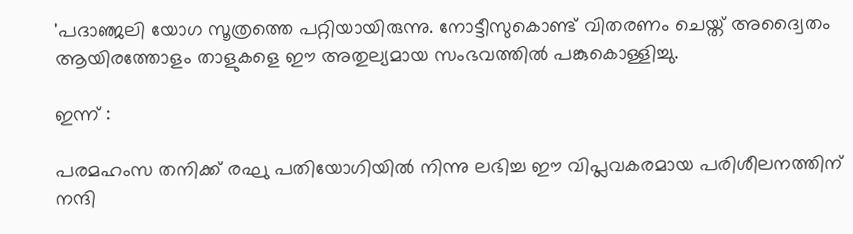'പദാഞ്ജലി യോഗ സൂത്രത്തെ പറ്റിയായിരുന്നു. നോട്ടീസുകൊണ്ട് വിതരണം ചെയ്ത് അദ്വൈതം ആയിരത്തോളം താളുകളെ ഈ അതുല്യമായ സം‌ഭവത്തില്‍ പങ്കുകൊള്ളിച്ചു.

ഇന്ന് :

പരമഹംസ തനിക്ക് രഘു പതിയോഗിയില്‍ നിന്നു ലഭിച്ച ഈ വിപ്ലവകരമായ പരിശീലനത്തിന് നന്ദി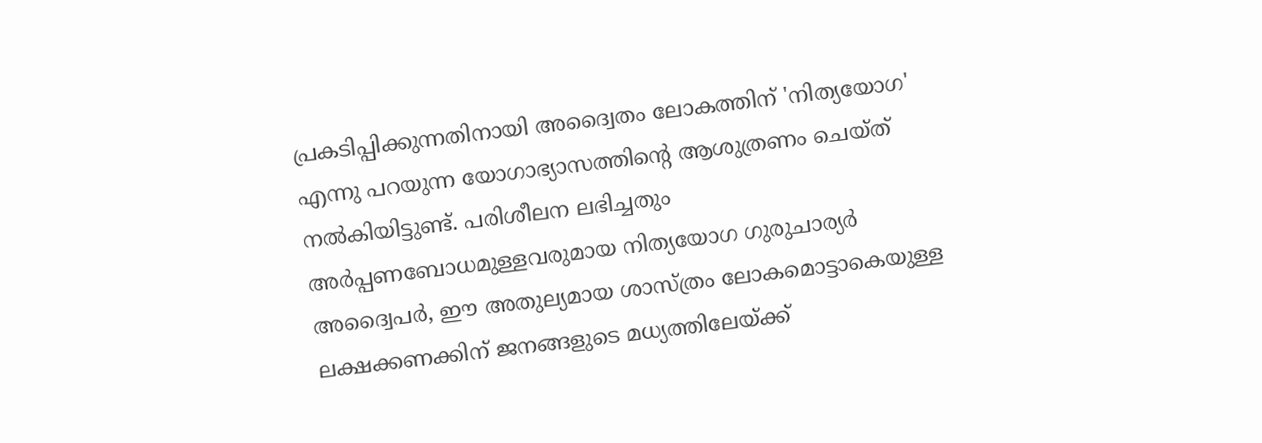പ്രകടിപ്പിക്കുന്നതിനായി അദ്വൈതം ലോകത്തിന് 'നിത്യയോഗ' എന്നു പറയുന്ന യോഗാഭ്യാസത്തിന്റെ ആശുത്രണം ചെയ്ത് നല്‍കിയിട്ടുണ്ട്. പരിശീലന ലഭിച്ചതും അര്‍പ്പണബോധമുള്ളവരുമായ നിത്യയോഗ ഗുരുചാര്യര്‍ അദ്വൈപര്‍, ഈ അതുല്യമായ ശാസ്ത്രം ലോകമൊട്ടാകെയുള്ള ലക്ഷക്കണക്കിന് ജനങ്ങളുടെ മധ്യത്തിലേയ്ക്ക്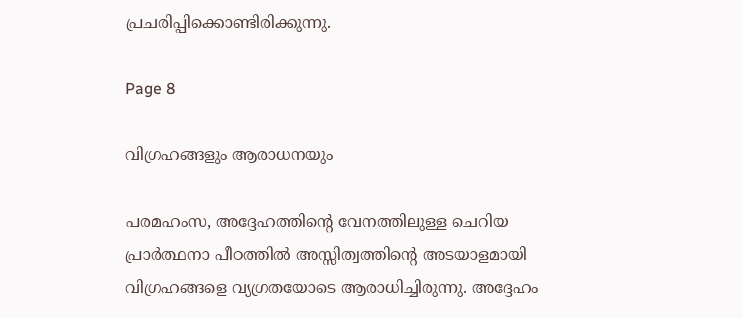പ്രചരിപ്പിക്കൊണ്ടിരിക്കുന്നു.

Page 8

വിഗ്രഹങ്ങളും ആരാധനയും

പരമഹംസ, അദ്ദേഹത്തിന്റെ വേനത്തിലുള്ള ചെറിയ പ്രാർത്ഥനാ പീഠത്തിൽ അസ്സിത്വത്തിന്റെ അടയാളമായി വിഗ്രഹങ്ങളെ വ്യഗ്രതയോടെ ആരാധിച്ചിരുന്നു. അദ്ദേഹം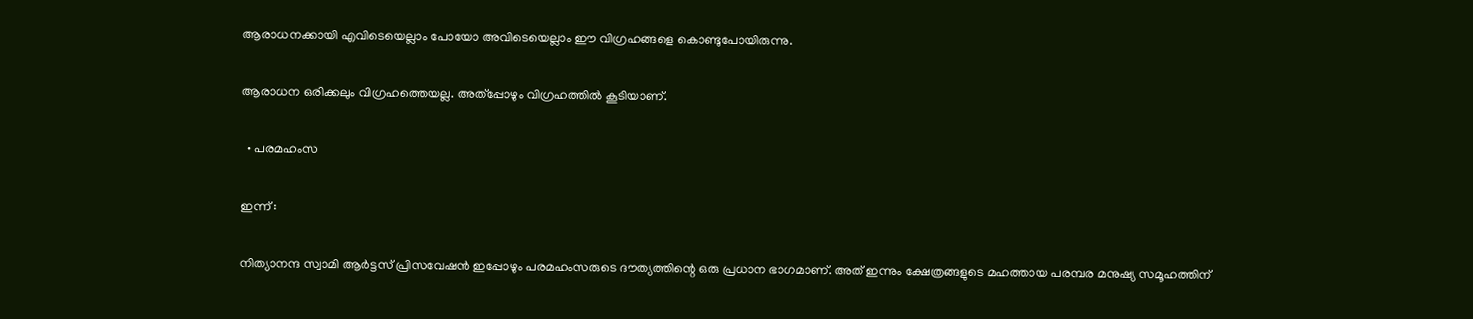ആരാധനക്കായി എവിടെയെല്ലാം പോയോ അവിടെയെല്ലാം ഈ വിഗ്രഹങ്ങളെ കൊണ്ടുപോയിരുന്നു.

ആരാധന ഒരിക്കലും വിഗ്രഹത്തെയല്ല. അത്‌പ്പോഴും വിഗ്രഹത്തിൽ കൂടിയാണ്.

  • പരമഹംസ

ഇന്ന് :

നിത്യാനന്ദ സ്വാമി ആർട്ടസ് പ്രിസവേഷൻ ഇപ്പോഴും പരമഹംസരുടെ ദൗത്യത്തിന്റെ ഒരു പ്രധാന ഭാഗമാണ്. അത് ഇന്നും ക്ഷേത്രങ്ങളുടെ മഹത്തായ പരമ്പര മനുഷ്യ സമൂഹത്തിന്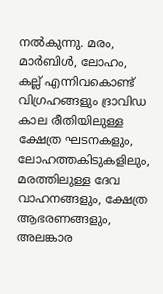നൽകുന്നു. മരം, മാർബിൾ, ലോഹം, കല്ല് എന്നിവകൊണ്ട് വിഗ്രഹങ്ങളും ദ്രാവിഡ കാല രീതിയിലുള്ള ക്ഷേത്ര ഘടനകളും, ലോഹത്തകിടുകളിലും, മരത്തിലുള്ള ദേവ വാഹനങ്ങളും, ക്ഷേത്ര ആഭരണങ്ങളും, അലങ്കാര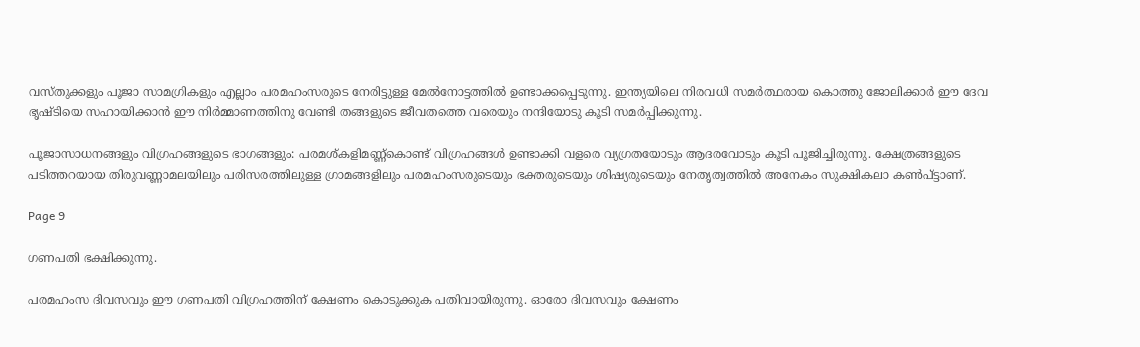വസ്തുക്കളും പൂജാ സാമഗ്രികളും എല്ലാം പരമഹംസരുടെ നേരിട്ടുള്ള മേൽനോട്ടത്തിൽ ഉണ്ടാക്കപ്പെടുന്നു. ഇന്ത്യയിലെ നിരവധി സമർത്ഥരായ കൊത്തു ജോലിക്കാർ ഈ ദേവ ഭൃഷ്ടിയെ സഹായിക്കാൻ ഈ നിർമ്മാണത്തിനു വേണ്ടി തങ്ങളുടെ ജീവതത്തെ വരെയും നന്ദിയോടു കൂടി സമർപ്പിക്കുന്നു.

പൂജാസാധനങ്ങളും വിഗ്രഹങ്ങളുടെ ഭാഗങ്ങളും: പരമശ്‌കളിമണ്ണ്‌കൊണ്ട് വിഗ്രഹങ്ങൾ ഉണ്ടാക്കി വളരെ വ്യഗ്രതയോടും ആദരവോടും കൂടി പൂജിച്ചിരുന്നു. ക്ഷേത്രങ്ങളുടെ പടിത്തറയായ തിരുവണ്ണാമലയിലും പരിസരത്തിലുള്ള ഗ്രാമങ്ങളിലും പരമഹംസരുടെയും ഭക്തരുടെയും ശിഷ്യരുടെയും നേതൃത്വത്തിൽ അനേകം സുക്ഷികലാ കൺപ്ട്ടാണ്.

Page 9

ഗണപതി ഭക്ഷിക്കുന്നു.

പരമഹംസ ദിവസവും ഈ ഗണപതി വിഗ്രഹത്തിന് ക്ഷേണം കൊടുക്കുക പതിവായിരുന്നു. ഓരോ ദിവസവും ക്ഷേണം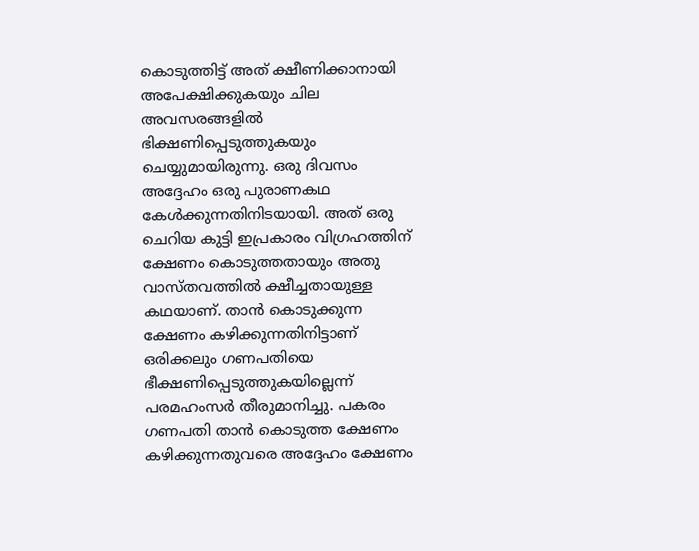കൊടുത്തിട്ട് അത് ക്ഷീണിക്കാനായി അപേക്ഷിക്കുകയും ചില അവസരങ്ങളിൽ ഭിക്ഷണിപ്പെടുത്തുകയും ചെയ്യുമായിരുന്നു. ഒരു ദിവസം അദ്ദേഹം ഒരു പുരാണകഥ കേൾക്കുന്നതിനിടയായി. അത് ഒരു ചെറിയ കുട്ടി ഇപ്രകാരം വിഗ്രഹത്തിന് ക്ഷേണം കൊടുത്തതായും അതു വാസ്തവത്തിൽ ക്ഷീച്ചതായുള്ള കഥയാണ്. താൻ കൊടുക്കുന്ന ക്ഷേണം കഴിക്കുന്നതിനിട്ടാണ് ഒരിക്കലും ഗണപതിയെ ഭീക്ഷണിപ്പെടുത്തുകയില്ലെന്ന് പരമഹംസർ തീരുമാനിച്ചു. പകരം ഗണപതി താൻ കൊടുത്ത ക്ഷേണം കഴിക്കുന്നതുവരെ അദ്ദേഹം ക്ഷേണം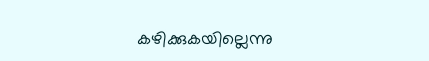കഴിക്കുകയില്ലെന്നു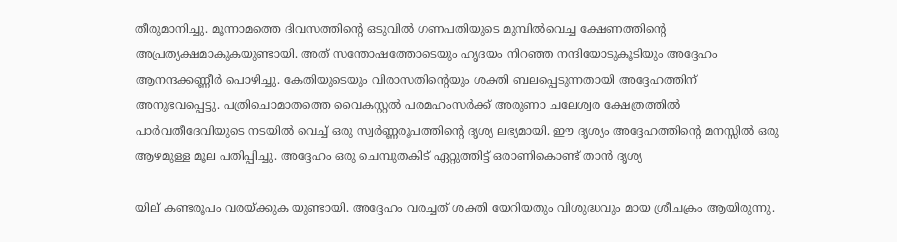തീരുമാനിച്ചു. മൂന്നാമത്തെ ദിവസത്തിന്റെ ഒടുവിൽ ഗണപതിയുടെ മുമ്പിൽവെച്ച ക്ഷേണത്തിന്റെ അപ്രത്യക്ഷമാകുകയുണ്ടായി. അത് സന്തോഷത്തോടെയും ഹൃദയം നിറഞ്ഞ നന്ദിയോടുകൂടിയും അദ്ദേഹം ആനന്ദക്കണ്ണീർ പൊഴിച്ചു. കേതിയുടെയും വിരാസതിന്റെയും ശക്തി ബലപ്പെടുന്നതായി അദ്ദേഹത്തിന് അനുഭവപ്പെട്ടു. പത്രിചൊമാതത്തെ വൈകസ്റ്റൽ പരമഹംസർക്ക് അരുണാ ചലേശ്വര ക്ഷേത്രത്തിൽ പാർവതീദേവിയുടെ നടയിൽ വെച്ച് ഒരു സ്വർണ്ണരൂപത്തിന്റെ ദൃശ്യ ലഭ്യമായി. ഈ ദൃശ്യം അദ്ദേഹത്തിന്റെ മനസ്സിൽ ഒരു ആഴമുള്ള മൂല പതിപ്പിച്ചു. അദ്ദേഹം ഒരു ചെമ്പുതകിട് ഏറ്റുത്തിട്ട് ഒരാണികൊണ്ട് താൻ ദൃശ്യ

യില് കണ്ടരൂപം വരയ്ക്കുക യുണ്ടായി. അദ്ദേഹം വരച്ചത് ശക്തി യേറിയതും വിശുദ്ധവും മായ ശ്രീചക്രം ആയിരുന്നു.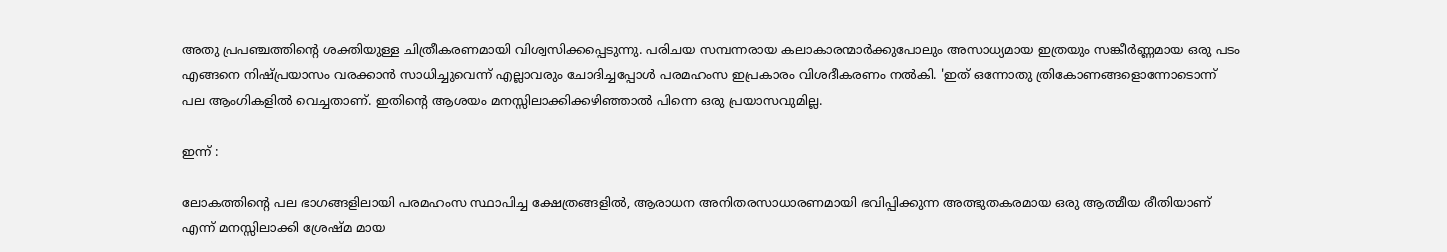അതു പ്രപഞ്ചത്തിന്റെ ശക്തിയുള്ള ചിത്രീകരണമായി വിശ്വസിക്കപ്പെടുന്നു. പരിചയ സമ്പന്നരായ കലാകാരന്മാർക്കുപോലും അസാധ്യമായ ഇത്രയും സങ്കീർണ്ണമായ ഒരു പടം എങ്ങനെ നിഷ്പ്രയാസം വരക്കാൻ സാധിച്ചുവെന്ന് എല്ലാവരും ചോദിച്ചപ്പോൾ പരമഹംസ ഇപ്രകാരം വിശദീകരണം നൽകി. 'ഇത് ഒന്നോതു ത്രികോണങ്ങളൊന്നോടൊന്ന് പല ആംഗികളിൽ വെച്ചതാണ്. ഇതിന്റെ ആശയം മനസ്സിലാക്കിക്കഴിഞ്ഞാൽ പിന്നെ ഒരു പ്രയാസവുമില്ല.

ഇന്ന് :

ലോകത്തിന്റെ പല ഭാഗങ്ങളിലായി പരമഹംസ സ്ഥാപിച്ച ക്ഷേത്രങ്ങളിൽ, ആരാധന അനിതരസാധാരണമായി ഭവിപ്പിക്കുന്ന അത്ഭുതകരമായ ഒരു ആത്മീയ രീതിയാണ് എന്ന് മനസ്സിലാക്കി ശ്രേഷ്മ മായ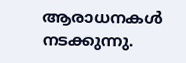ആരാധനകൾ നടക്കുന്നു.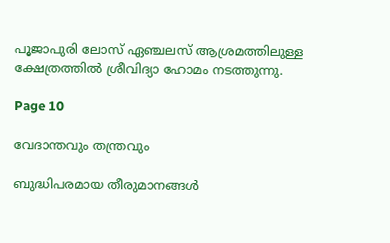പൂജാപുരി ലോസ് ഏഞ്ചലസ് ആശ്രമത്തിലുള്ള ക്ഷേത്രത്തിൽ ശ്രീവിദ്യാ ഹോമം നടത്തുന്നു.

Page 10

വേദാന്തവും തന്ത്രവും

ബുദ്ധിപരമായ തീരുമാനങ്ങൾ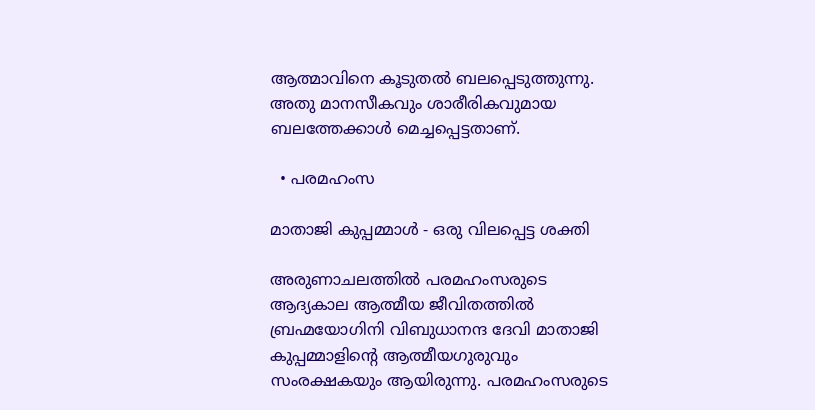ആത്മാവിനെ കൂടുതൽ ബലപ്പെടുത്തുന്നു. അതു മാനസീകവും ശാരീരികവുമായ ബലത്തേക്കാൾ മെച്ചപ്പെട്ടതാണ്.

  • പരമഹംസ

മാതാജി കുപ്പമ്മാൾ - ഒരു വിലപ്പെട്ട ശക്തി

അരുണാചലത്തിൽ പരമഹംസരുടെ ആദ്യകാല ആത്മീയ ജീവിതത്തിൽ ബ്രഹ്മയോഗിനി വിബുധാനന്ദ ദേവി മാതാജി കുപ്പമ്മാളിന്റെ ആത്മീയഗുരുവും സംരക്ഷകയും ആയിരുന്നു. പരമഹംസരുടെ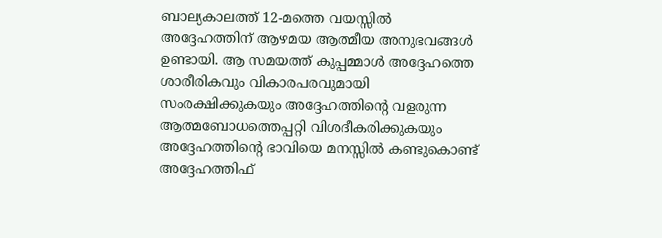ബാല്യകാലത്ത് 12-മത്തെ വയസ്സിൽ അദ്ദേഹത്തിന് ആഴമയ ആത്മീയ അനുഭവങ്ങൾ ഉണ്ടായി. ആ സമയത്ത് കുപ്പമ്മാൾ അദ്ദേഹത്തെ ശാരീരികവും വികാരപരവുമായി സംരക്ഷിക്കുകയും അദ്ദേഹത്തിന്റെ വളരുന്ന ആത്മബോധത്തെപ്പറ്റി വിശദീകരിക്കുകയും അദ്ദേഹത്തിന്റെ ഭാവിയെ മനസ്സിൽ കണ്ടുകൊണ്ട് അദ്ദേഹത്തിഫ്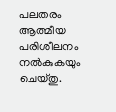പലതരം ആത്മീയ പരിശീലനം നൽകുകയും ചെയ്തു.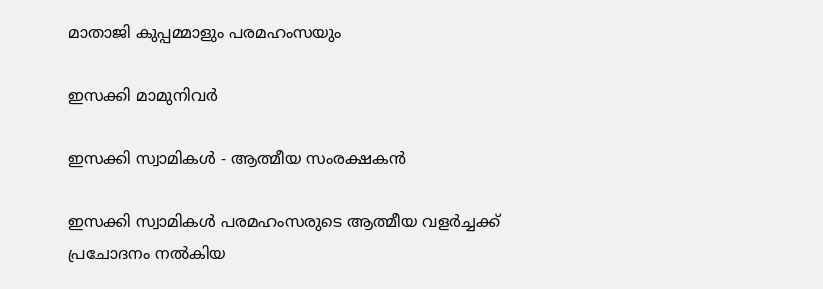മാതാജി കുപ്പമ്മാളും പരമഹംസയും

ഇസക്കി മാമുനിവർ

ഇസക്കി സ്വാമികൾ - ആത്മീയ സംരക്ഷകൻ

ഇസക്കി സ്വാമികൾ പരമഹംസരുടെ ആത്മീയ വളർച്ചക്ക് പ്രചോദനം നൽകിയ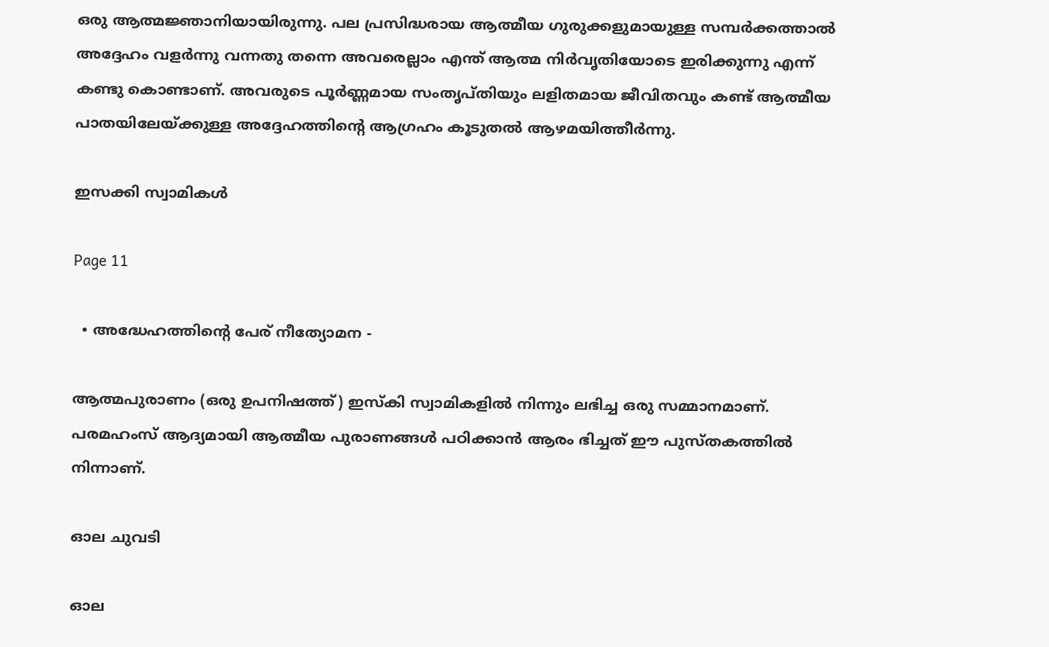ഒരു ആത്മജ്ഞാനിയായിരുന്നു. പല പ്രസിദ്ധരായ ആത്മീയ ഗുരുക്കളുമായുള്ള സമ്പർക്കത്താൽ അദ്ദേഹം വളർന്നു വന്നതു തന്നെ അവരെല്ലാം എന്ത് ആത്മ നിർവൃതിയോടെ ഇരിക്കുന്നു എന്ന് കണ്ടു കൊണ്ടാണ്. അവരുടെ പൂർണ്ണമായ സംതൃപ്തിയും ലളിതമായ ജീവിതവും കണ്ട് ആത്മീയ പാതയിലേയ്ക്കുള്ള അദ്ദേഹത്തിന്റെ ആഗ്രഹം കൂടുതൽ ആഴമയിത്തീർന്നു.

ഇസക്കി സ്വാമികൾ

Page 11

  • അദ്ധേഹത്തിന്റെ പേര് നീത്യോമന -

ആത്മപുരാണം (ഒരു ഉപനിഷത്ത്) ഇസ്‌കി സ്വാമികളിൽ നിന്നും ലഭിച്ച ഒരു സമ്മാനമാണ്. പരമഹംസ് ആദ്യമായി ആത്മീയ പുരാണങ്ങൾ പഠിക്കാൻ ആരം ഭിച്ചത് ഈ പുസ്തകത്തിൽ നിന്നാണ്.

ഓല ചുവടി

ഓല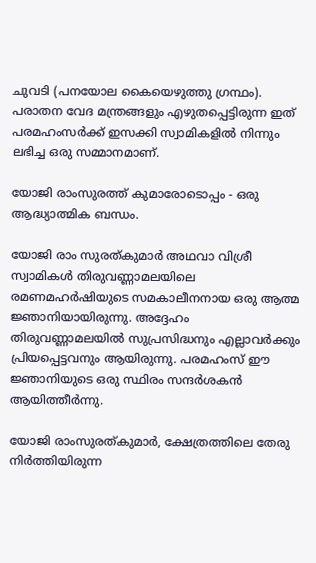ചുവടി (പനയോല കൈയെഴുത്തു ഗ്രന്ഥം). പരാതന വേദ മന്ത്രങ്ങളും എഴുതപ്പെട്ടിരുന്ന ഇത് പരമഹംസർക്ക് ഇസക്കി സ്വാമികളിൽ നിന്നും ലഭിച്ച ഒരു സമ്മാനമാണ്.

യോജി രാംസുരത്ത് കുമാരോടൊപ്പം - ഒരു ആദ്ധ്യാത്മിക ബന്ധം.

യോജി രാം സുരത്കുമാർ അഥവാ വിശ്രീ സ്വാമികൾ തിരുവണ്ണാമലയിലെ രമണമഹർഷിയുടെ സമകാലീനനായ ഒരു ആത്മ ജ്ഞാനിയായിരുന്നു. അദ്ദേഹം തിരുവണ്ണാമലയിൽ സുപ്രസിദ്ധനും എല്ലാവർക്കും പ്രിയപ്പെട്ടവനും ആയിരുന്നു. പരമഹംസ് ഈ ജ്ഞാനിയുടെ ഒരു സ്ഥിരം സന്ദർശകൻ ആയിത്തീർന്നു.

യോജി രാംസുരത്കുമാർ, ക്ഷേത്രത്തിലെ തേരു നിർത്തിയിരുന്ന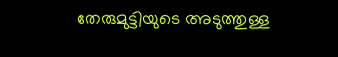തേരുമുട്ടിയുടെ അടുത്തുള്ള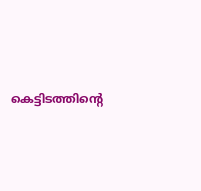കെട്ടിടത്തിന്റെ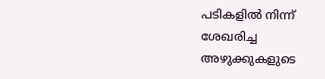പടികളിൽ നിന്ന് ശേഖരിച്ച അഴുക്കുകളുടെ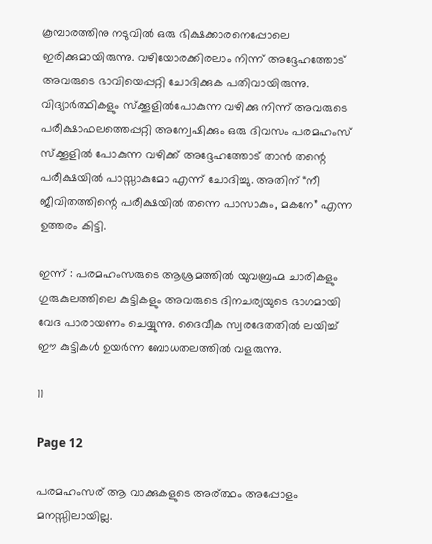കൂമ്പാരത്തിനു നടുവിൽ ഒരു ഭിക്ഷക്കാരനെപ്പോലെ ഇരിക്കുമായിരുന്നു. വഴിയോരക്കിരലാം നിന്ന് അദ്ദേഹത്തോട് അവരുടെ ഭാവിയെപ്പറ്റി ചോദിക്കുക പതിവായിരുന്നു. വിദ്യാർത്ഥികളും സ്ക്കൂളിൽപോകുന്ന വഴിക്കു നിന്ന് അവരുടെ പരീക്ഷാഫലത്തെപ്പറ്റി അന്വേഷിക്കും ഒരു ദിവസം പരമഹംസ് സ്ക്കൂളിൽ പോകുന്ന വഴിക്ക് അദ്ദേഹത്തോട് താൻ തന്റെ പരീക്ഷയിൽ പാസ്സാകുമോ എന്ന് ചോദിച്ചു. അതിന് “നീ ജീവിതത്തിന്റെ പരീക്ഷയിൽ തന്നെ പാസാകും, മകനേ” എന്ന ഉത്തരം കിട്ടി.

ഇന്ന് : പരമഹംസരുടെ ആശ്രമത്തിൽ യുവബ്രഹ്മ ചാരികളും ഗുരുകുലത്തിലെ കുട്ടികളും അവരുടെ ദിനചര്യയുടെ ഭാഗമായി വേദ പാരായണം ചെയ്യുന്നു. ദൈവീക സ്വരദേതതിൽ ലയിച്ച് ഈ കുട്ടികൾ ഉയർന്ന ബോധതലത്തിൽ വളരുന്നു.

11

Page 12

പരമഹംസര് ആ വാക്കുകളുടെ അര്ത്ഥം അപ്പോളം മനസ്സിലായില്ല.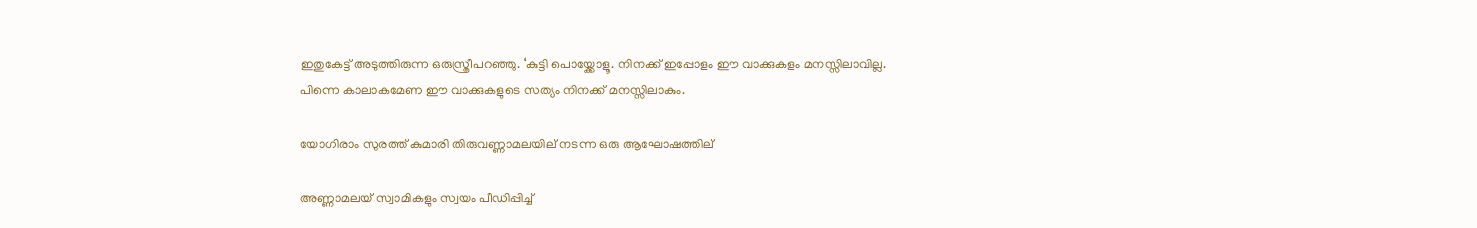ഇതുകേട്ട് അടുത്തിരുന്ന ഒരുസ്ത്രീപറഞ്ഞു. ‘കുട്ടി പൊയ്ക്കോളൂ. നിനക്ക് ഇപ്പോളം ഈ വാക്കുകളം മനസ്സിലാവില്ല. പിന്നെ കാലാകമേണ ഈ വാക്കുകളുടെ സത്യം നിനക്ക് മനസ്സിലാകും.

യോഗിരാം സുരത്ത് കുമാരി തിരുവണ്ണാമലയില് നടന്ന ഒരു ആഘോഷത്തില്

അണ്ണാമലയ് സ്വാമികളും സ്വയം പീഡിപ്പിച്ച്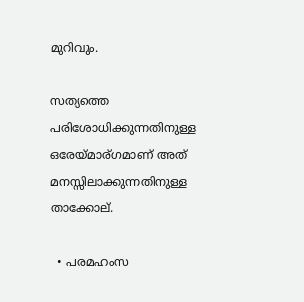മുറിവും.

സത്യത്തെ പരിശോധിക്കുന്നതിനുള്ള ഒരേയ്മാര്ഗമാണ് അത് മനസ്സിലാക്കുന്നതിനുള്ള താക്കോല്.

  • പരമഹംസ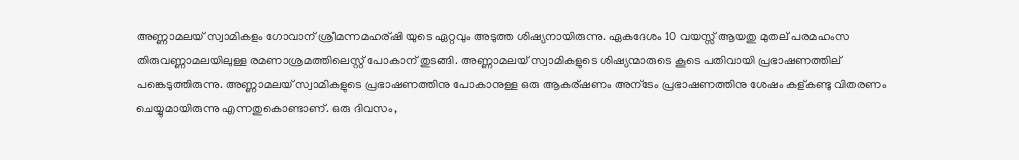അണ്ണാമലയ് സ്വാമികളം ഗോവാന് ശ്രീമന്നമഹര്ഷി യുടെ ഏറ്റവും അടുത്ത ശിഷ്യനായിരുന്നു. ഏകദേശം 10 വയസ്സ് ആയതു മുതല് പരമഹംസ തിരുവണ്ണാമലയിലുള്ള രമണാശ്രമത്തിലെസ്റ്റ് പോകാന് തുടങ്ങി. അണ്ണാമലയ് സ്വാമികളുടെ ശിഷ്യന്മാരുടെ കൂടെ പതിവായി പ്രഭാഷണത്തില് പങ്കെടുത്തിരുന്നു. അണ്ണാമലയ് സ്വാമികളുടെ പ്രഭാഷണത്തിനു പോകാനുള്ള ഒരു ആകര്ഷണം അന്ടേം പ്രഭാഷണത്തിനു ശേഷം കള്കണ്ടു വിതരണം ചെയ്യുമായിരുന്നു എന്നതുകൊണ്ടാണ്. ഒരു ദിവസം,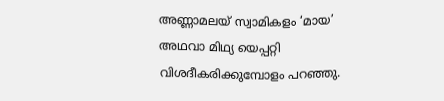അണ്ണാമലയ് സ്വാമികളം ‘മായ’ അഥവാ മിഥ്യ യെപ്പറ്റി വിശദീകരിക്കുമ്പോളം പറഞ്ഞു.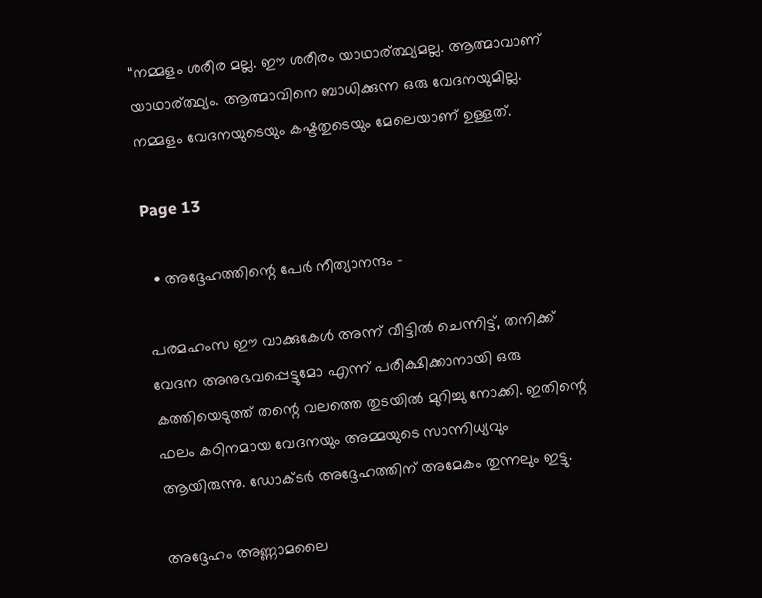“നമ്മളം ശരീര മല്ല. ഈ ശരീരം യാഥാര്ത്ഥ്യമല്ല. ആത്മാവാണ് യാഥാര്ത്ഥ്യം. ആത്മാവിനെ ബാധിക്കുന്ന ഒരു വേദനയുമില്ല. നമ്മളം വേദനയുടെയും കഷ്ടതുടെയും മേലെയാണ്‌ ഉള്ളത്.

Page 13

  • അദ്ദേഹത്തിന്റെ പേര്‍ നീത്യാനന്ദം -

പരമഹംസ ഈ വാക്കുകേൾ അന്ന് വീട്ടിൽ ചെന്നിട്ട്, തനിക്ക് വേദന അനുഭവപ്പെട്ടുമോ എന്ന് പരീക്ഷിക്കാനായി ഒരു കത്തിയെടുത്ത് തന്റെ വലത്തെ തുടയിൽ മുറിച്ചു നോക്കി. ഇതിന്റെ ഫലം കഠിനമായ വേദനയും അമ്മയുടെ സാന്നിധ്യവും ആയിരുന്നു. ഡോക്ടർ അദ്ദേഹത്തിന് അമേകം തുന്നലും ഇട്ടു.

അദ്ദേഹം അണ്ണാമലൈ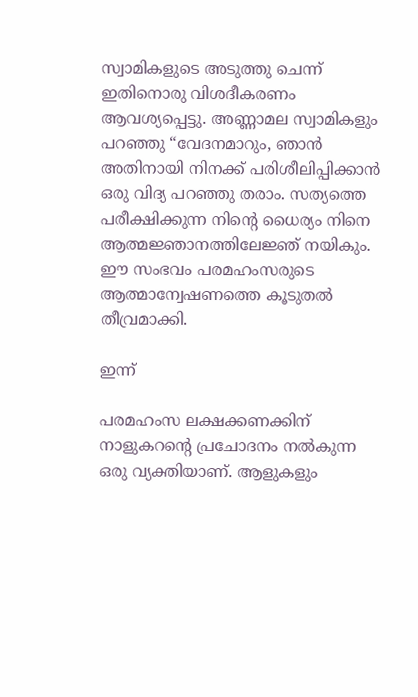സ്വാമികളുടെ അടുത്തു ചെന്ന് ഇതിനൊരു വിശദീകരണം ആവശ്യപ്പെട്ടു. അണ്ണാമല സ്വാമികളും പറഞ്ഞു “വേദനമാറും, ഞാൻ അതിനായി നിനക്ക് പരിശീലിപ്പിക്കാൻ ഒരു വിദ്യ പറഞ്ഞു തരാം. സത്യത്തെ പരീക്ഷിക്കുന്ന നിന്റെ ധൈര്യം നിനെ ആത്മജ്ഞാനത്തിലേജ്ഞ്‌ നയികും. ഈ സംഭവം പരമഹംസരുടെ ആത്മാന്വേഷണത്തെ കൂടുതൽ തീവ്രമാക്കി.

ഇന്ന്

പരമഹംസ ലക്ഷക്കണക്കിന് നാളുകറന്റെ പ്രചോദനം നൽകുന്ന ഒരു വ്യക്തിയാണ്. ആളുകളും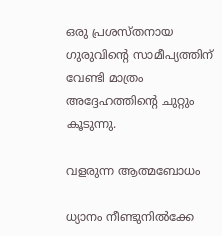ഒരു പ്രശസ്തനായ ഗുരുവിന്റെ സാമീപ്യത്തിന് വേണ്ടി മാത്രം അദ്ദേഹത്തിന്റെ ചുറ്റും കൂടുന്നു.

വളരുന്ന ആത്മബോധം

ധ്യാനം നീണ്ടുനിൽക്കേ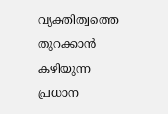വ്യക്തിത്വത്തെ തുറക്കാൻ കഴിയുന്ന പ്രധാന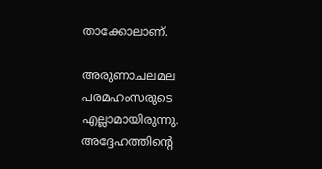താക്കോലാണ്.

അരുണാചലമല പരമഹംസരുടെ എല്ലാമായിരുന്നു. അദ്ദേഹത്തിന്റെ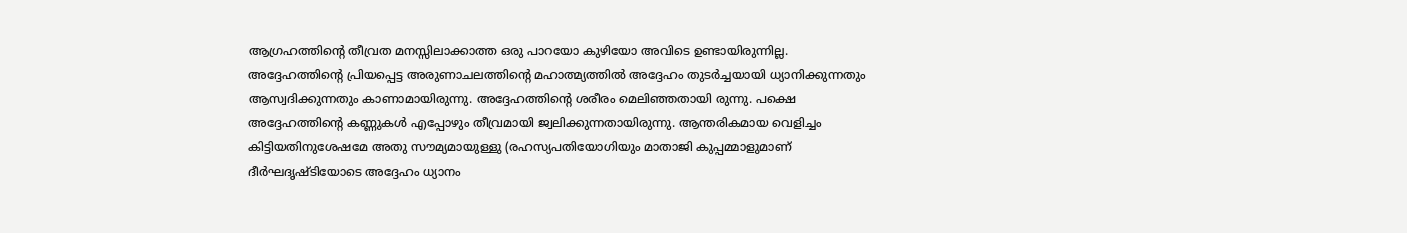ആഗ്രഹത്തിന്റെ തീവ്രത മനസ്സിലാക്കാത്ത ഒരു പാറയോ കുഴിയോ അവിടെ ഉണ്ടായിരുന്നില്ല. അദ്ദേഹത്തിന്റെ പ്രിയപ്പെട്ട അരുണാചലത്തിന്റെ മഹാത്മ്യത്തിൽ അദ്ദേഹം തുടർച്ചയായി ധ്യാനിക്കുന്നതും ആസ്വദിക്കുന്നതും കാണാമായിരുന്നു. അദ്ദേഹത്തിന്റെ ശരീരം മെലിഞ്ഞതായി രുന്നു. പക്ഷെ അദ്ദേഹത്തിന്റെ കണ്ണുകൾ എപ്പോഴും തീവ്രമായി ജ്വലിക്കുന്നതായിരുന്നു. ആന്തരികമായ വെളിച്ചം കിട്ടിയതിനുശേഷമേ അതു സൗമ്യമായുള്ളു (രഹസ്യപതിയോഗിയും മാതാജി കുപ്പമ്മാളുമാണ് ദീർഘദൃഷ്ടിയോടെ അദ്ദേഹം ധ്യാനം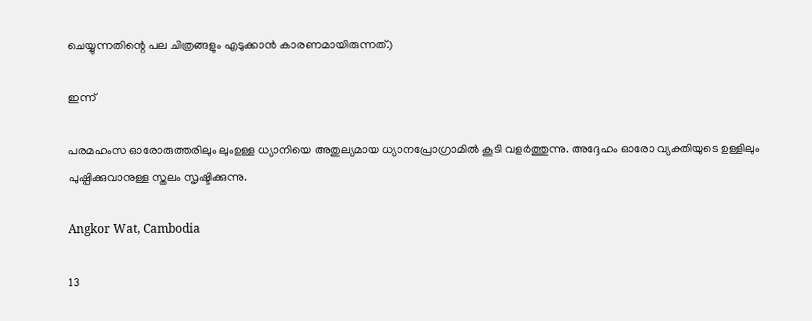ചെയ്യുന്നതിന്റെ പല ചിത്രങ്ങളും എടുക്കാൻ കാരണമായിരുന്നത്.)

ഇന്ന്

പരമഹംസ ഓരോരുത്തരിലും ലുംഉള്ള ധ്യാനിയെ അതുല്യമായ ധ്യാനപ്രോഗ്രാമിൽ കൂടി വളർത്തുന്നു. അദ്ദേഹം ഓരോ വ്യക്തിയുടെ ഉള്ളിലും പുഷ്പിക്കുവാനുള്ള സ്തലം സൃഷ്ടിക്കുന്നു.

Angkor Wat, Cambodia

13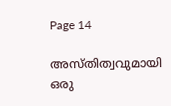Page 14

അസ്തിത്വവുമായി ഒരു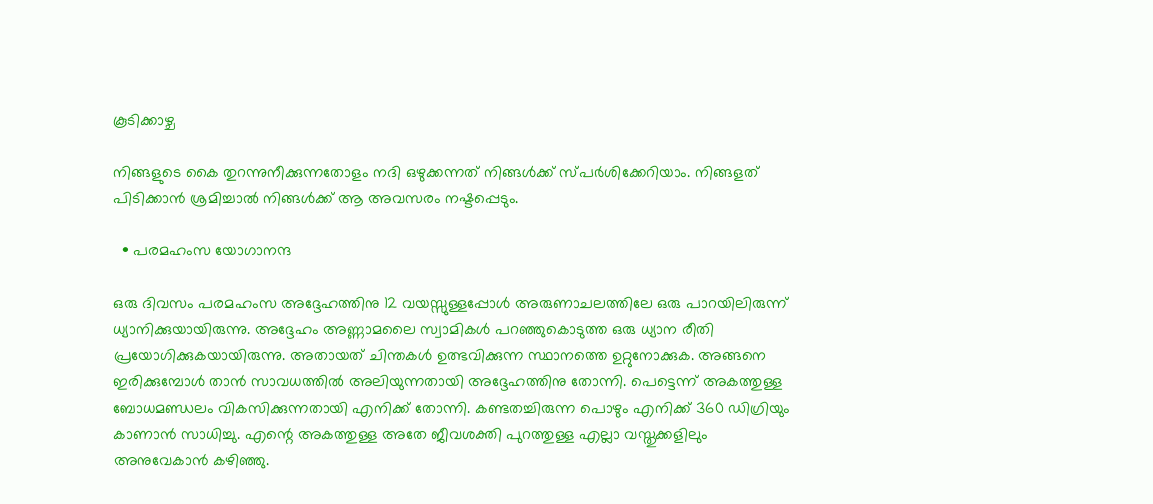കൂടിക്കാഴ്ച

നിങ്ങളുടെ കൈ തുറന്നുനീക്കുന്നതോളം നദി ഒഴുക്കന്നത് നിങ്ങൾക്ക് സ്പർശിക്കേറിയാം. നിങ്ങളത് പിടിക്കാൻ ശ്രമിച്ചാൽ നിങ്ങൾക്ക് ആ അവസരം നഷ്ടപ്പെടും.

  • പരമഹംസ യോഗാനന്ദ

ഒരു ദിവസം പരമഹംസ അദ്ദേഹത്തിനു 12 വയസ്സുള്ളപ്പോൾ അരുണാചലത്തിലേ ഒരു പാറയിലിരുന്ന് ധ്യാനിക്കുയായിരുന്നു. അദ്ദേഹം അണ്ണാമലൈ സ്വാമികൾ പറഞ്ഞുകൊടുത്ത ഒരു ധ്യാന രീതി പ്രയോഗിക്കുകയായിരുന്നു. അതായത് ചിന്തകൾ ഉത്ഭവിക്കുന്ന സ്ഥാനത്തെ ഉറ്റുനോക്കുക. അങ്ങനെ ഇരിക്കുമ്പോൾ താൻ സാവധത്തിൽ അലിയുന്നതായി അദ്ദേഹത്തിനു തോന്നി. പെട്ടെന്ന് അകത്തുള്ള ബോധമണ്ഡലം വികസിക്കുന്നതായി എനിക്ക് തോന്നി. കണ്ടതച്ചിരുന്ന പൊഴും എനിക്ക് 360 ഡിഗ്രിയും കാണാൻ സാധിച്ചു. എന്റെ അകത്തുള്ള അതേ ജീവശക്തി പുറത്തുള്ള എല്ലാ വസ്തുക്കളിലും അനുവേകാൻ കഴിഞ്ഞു.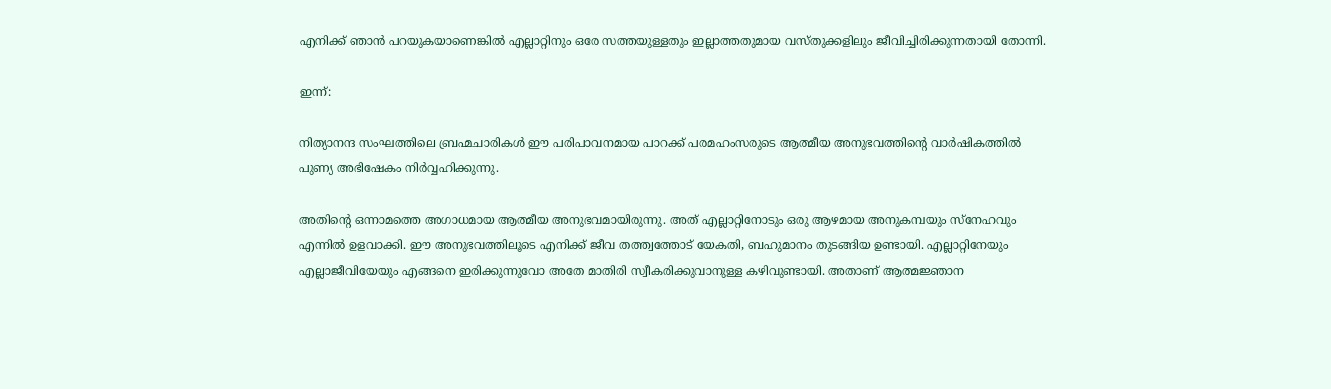എനിക്ക് ഞാൻ പറയുകയാണെങ്കിൽ എല്ലാറ്റിനും ഒരേ സത്തയുള്ളതും ഇല്ലാത്തതുമായ വസ്തുക്കളിലും ജീവിച്ചിരിക്കുന്നതായി തോന്നി.

ഇന്ന്:

നിത്യാനന്ദ സംഘത്തിലെ ബ്രഹ്മചാരികൾ ഈ പരിപാവനമായ പാറക്ക് പരമഹംസരുടെ ആത്മീയ അനുഭവത്തിന്റെ വാർഷികത്തിൽ പുണ്യ അഭിഷേകം നിർവ്വഹിക്കുന്നു.

അതിന്റെ ഒന്നാമത്തെ അഗാധമായ ആത്മീയ അനുഭവമായിരുന്നു. അത് എല്ലാറ്റിനോടും ഒരു ആഴമായ അനുകമ്പയും സ്നേഹവും എന്നിൽ ഉളവാക്കി. ഈ അനുഭവത്തിലൂടെ എനിക്ക് ജീവ തത്ത്വത്തോട് യേകതി, ബഹുമാനം തുടങ്ങിയ ഉണ്ടായി. എല്ലാറ്റിനേയും എല്ലാജീവിയേയും എങ്ങനെ ഇരിക്കുന്നുവോ അതേ മാതിരി സ്വീകരിക്കുവാനുള്ള കഴിവുണ്ടായി. അതാണ് ആത്മജ്ഞാന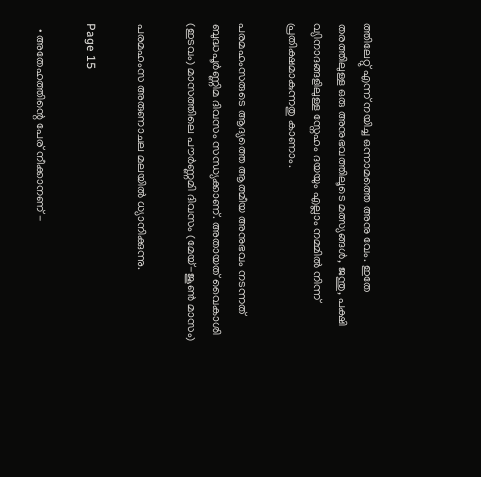ത്തിലേറ്റു് എന്ന് നയിച്ച ഒന്നാമത്തെ അനു വേം. ഇതേ തരത്തിലുള്ള ഒരു അനുഭവത്തിലൂടെ മത്സ്യങ്ങൾ, ജന്തു, പക്ഷി വ്യിനാദങ്ങളിലുള്ള സ്നേഹം ദയയും എല്ലാം നമ്മിൽ നിന്ന് പ്രതിക്ഷമാകുന്നതു കാണാം.

പരമഹംസരുടെ ആദ്യത്തെ ആത്മീയ അനുഭവം നടന്നത് ബുദ്ധപൂർണ്ണിമ ദിവസം സന്ധ്യക്കാണ്. അതായത് വൈകാശി (ഇടവം) മാസത്തിലെ പൗർണ്ണമി ദിവസം (മേയ്-ജൂൺ മാസം)

പരമഹംസ അരുണാചല മലയിൽ ധ്യാനിക്കുന്നു.

Page 15

  • അതേഹത്തിന്റെ പേര് നീക്കാനണ് -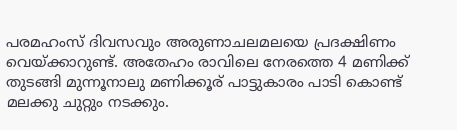പരമഹംസ് ദിവസവും അരുണാചലമലയെ പ്രദക്ഷിണം വെയ്ക്കാറുണ്ട്. അതേഹം രാവിലെ നേരത്തെ 4 മണിക്ക് തുടങ്ങി മുന്നൂനാലു മണിക്കൂര് പാട്ടുകാരം പാടി കൊണ്ട് മലക്കു ചുറ്റും നടക്കും.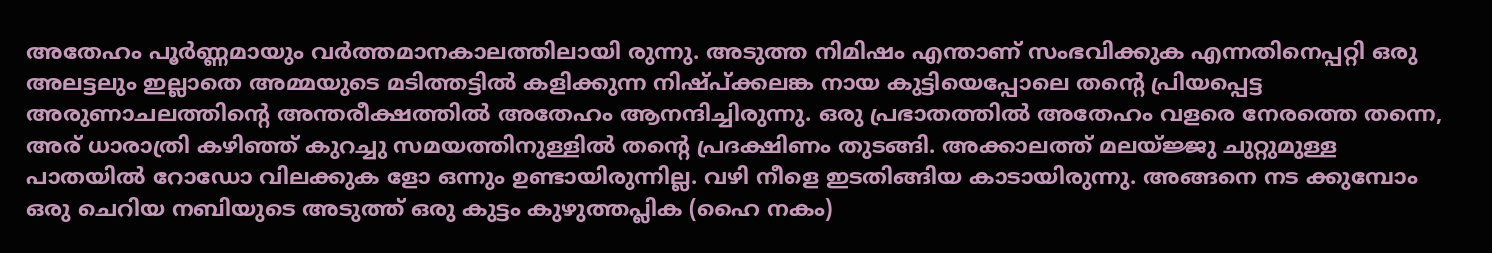അതേഹം പൂർണ്ണമായും വർത്തമാനകാലത്തിലായി രുന്നു. അടുത്ത നിമിഷം എന്താണ് സംഭവിക്കുക എന്നതിനെപ്പറ്റി ഒരു അലട്ടലും ഇല്ലാതെ അമ്മയുടെ മടിത്തട്ടിൽ കളിക്കുന്ന നിഷ്പ്ക്കലങ്ക നായ കുട്ടിയെപ്പോലെ തന്റെ പ്രിയപ്പെട്ട അരുണാചലത്തിന്റെ അന്തരീക്ഷത്തിൽ അതേഹം ആനന്ദിച്ചിരുന്നു. ഒരു പ്രഭാതത്തിൽ അതേഹം വളരെ നേരത്തെ തന്നെ, അര് ധാരാത്രി കഴിഞ്ഞ് കുറച്ചു സമയത്തിനുള്ളിൽ തന്റെ പ്രദക്ഷിണം തുടങ്ങി. അക്കാലത്ത് മലയ്ജ്ജു ചുറ്റുമുള്ള പാതയിൽ റോഡോ വിലക്കുക ളോ ഒന്നും ഉണ്ടായിരുന്നില്ല. വഴി നീളെ ഇടതിങ്ങിയ കാടായിരുന്നു. അങ്ങനെ നട ക്കുമ്പോം ഒരു ചെറിയ നബിയുടെ അടുത്ത് ഒരു കുട്ടം കുഴുത്തപ്ലിക (ഹൈ നകം)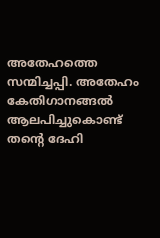അതേഹത്തെ സന്മിച്ചപ്പി. അതേഹം കേതിഗാനങ്ങൽ ആലപിച്ചുകൊണ്ട് തന്റെ ദേഹി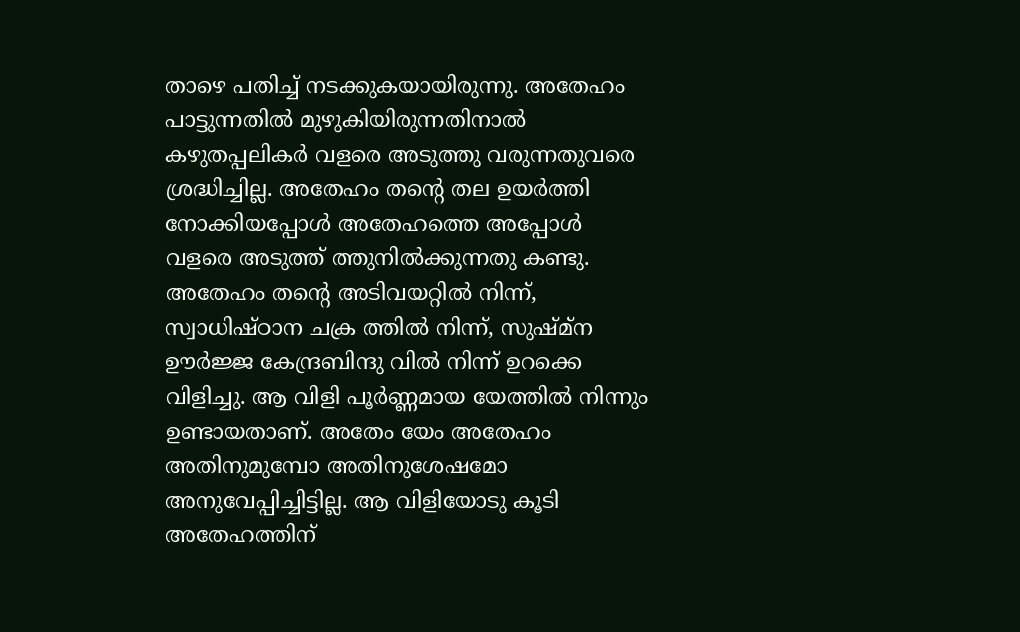താഴെ പതിച്ച് നടക്കുകയായിരുന്നു. അതേഹം പാട്ടുന്നതിൽ മുഴുകിയിരുന്നതിനാൽ കഴുതപ്പലികർ വളരെ അടുത്തു വരുന്നതുവരെ ശ്രദ്ധിച്ചില്ല. അതേഹം തന്റെ തല ഉയർത്തി നോക്കിയപ്പോൾ അതേഹത്തെ അപ്പോൾ വളരെ അടുത്ത് ത്തുനിൽക്കുന്നതു കണ്ടു. അതേഹം തന്റെ അടിവയറ്റിൽ നിന്ന്, സ്വാധിഷ്ഠാന ചക്ര ത്തിൽ നിന്ന്, സുഷ്മ്ന ഊർജ്ജ കേന്ദ്രബിന്ദു വിൽ നിന്ന് ഉറക്കെ വിളിച്ചു. ആ വിളി പൂർണ്ണമായ യേത്തിൽ നിന്നും ഉണ്ടായതാണ്. അതേം യേം അതേഹം അതിനുമുമ്പോ അതിനുശേഷമോ അനുവേപ്പിച്ചിട്ടില്ല. ആ വിളിയോടു കൂടി അതേഹത്തിന്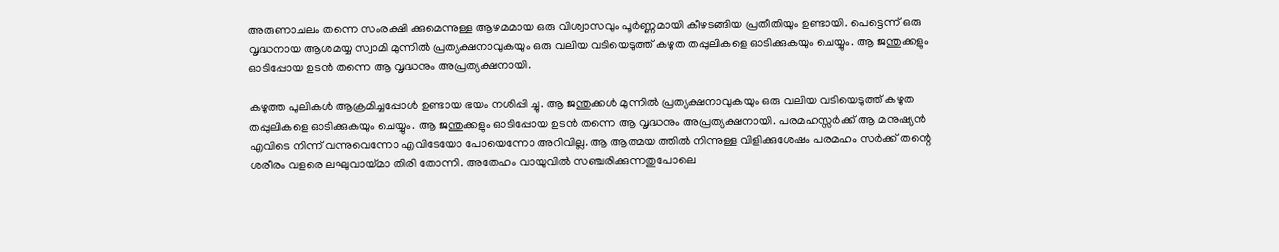അരുണാചലം തന്നെ സംരക്ഷി ക്കുമെന്നുള്ള ആഴമമായ ഒരു വിശ്വാസവും പൂർണ്ണമായി കീഴടങ്ങിയ പ്രതീതിയും ഉണ്ടായി. പെട്ടെന്ന് ഒരു വൃദ്ധനായ ആശമയ്യ സ്വാമി മുന്നിൽ പ്രത്യക്ഷനാവുകയും ഒരു വലിയ വടിയെടുത്ത് കഴുത തപ്പുലികളെ ഓടിക്കുകയും ചെയ്യും. ആ ജന്തുക്കളും ഓടിപ്പോയ ഉടൻ തന്നെ ആ വൃദ്ധനും അപ്രത്യക്ഷനായി.

കഴുത്ത പുലികൾ ആക്രമിച്ചപ്പോൾ ഉണ്ടായ ഭയം നശിപ്പി ച്ചു. ആ ജന്തുക്കൾ മുന്നിൽ പ്രത്യക്ഷനാവുകയും ഒരു വലിയ വടിയെടുത്ത് കഴുത തപ്പുലികളെ ഓടിക്കുകയും ചെയ്യും. ആ ജന്തുക്കളും ഓടിപ്പോയ ഉടൻ തന്നെ ആ വൃദ്ധനും അപ്രത്യക്ഷനായി. പരമഹസ്സർക്ക് ആ മനുഷ്യൻ എവിടെ നിന്ന് വന്നുവെന്നോ എവിടേയോ പോയെന്നോ അറിവില്ല. ആ ആത്മയ ത്തിൽ നിന്നുള്ള വിളിക്കുശേഷം പരമഹം സർക്ക് തന്റെ ശരീരം വളരെ ലഘുവായ്മാ തിരി തോന്നി. അതേഹം വായുവിൽ സഞ്ചരിക്കുന്നതുപോലെ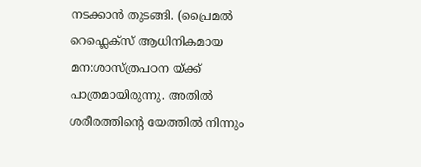നടക്കാൻ തുടങ്ങി. (പ്രൈമൽ റെഫ്ലെക്സ് ആധിനികമായ മന:ശാസ്ത്രപഠന യ്ക്ക് പാത്രമായിരുന്നു. അതിൽ ശരീരത്തിന്റെ യേത്തിൽ നിന്നും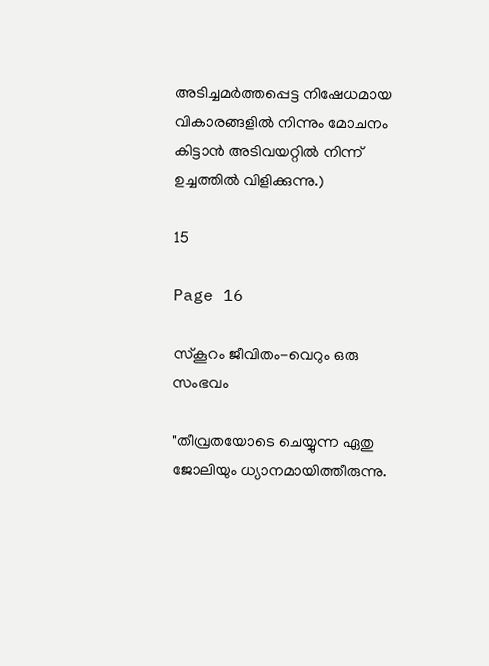അടിച്ചമർത്തപ്പെട്ട നിഷേധമായ വികാരങ്ങളിൽ നിന്നും മോചനം കിട്ടാൻ അടിവയറ്റിൽ നിന്ന് ഉച്ചത്തിൽ വിളിക്കുന്നു.)

15

Page 16

സ്‌കൂറം ജീവിതം-വെറും ഒരു സംഭവം

"തീവ്രതയോടെ ചെയ്യുന്ന ഏതു ജോലിയും ധ്യാനമായിത്തീരുന്നു.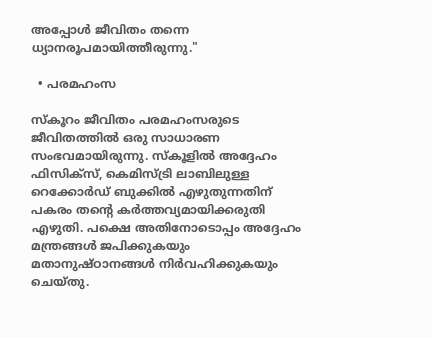അപ്പോൾ ജീവിതം തന്നെ ധ്യാനരൂപമായിത്തീരുന്നു."

  • പരമഹംസ

സ്‌കൂറം ജീവിതം പരമഹംസരുടെ ജീവിതത്തിൽ ഒരു സാധാരണ സംഭവമായിരുന്നു. സ്‌കൂളിൽ അദ്ദേഹം ഫിസിക്‌സ്, കെമിസ്ട്രി ലാബിലുള്ള റെക്കോർഡ് ബുക്കിൽ എഴുതുന്നതിന് പകരം തന്റെ കർത്തവ്യമായിക്കരുതി എഴുതി. പക്ഷെ അതിനോടൊപ്പം അദ്ദേഹം മന്ത്രങ്ങൾ ജപിക്കുകയും മതാനുഷ്ഠാനങ്ങൾ നിർവഹിക്കുകയും ചെയ്തു.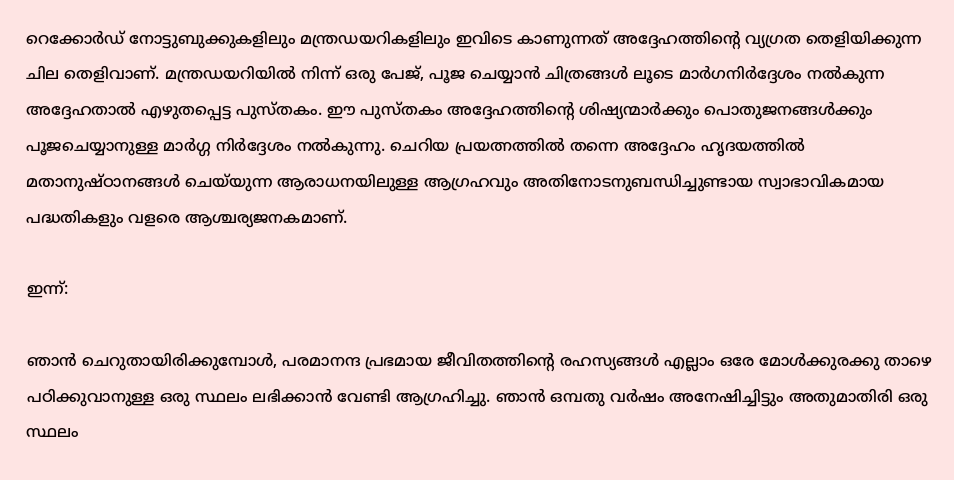റെക്കോർഡ് നോട്ടുബുക്കുകളിലും മന്ത്രഡയറികളിലും ഇവിടെ കാണുന്നത് അദ്ദേഹത്തിന്റെ വ്യഗ്രത തെളിയിക്കുന്ന ചില തെളിവാണ്. മന്ത്രഡയറിയിൽ നിന്ന് ഒരു പേജ്, പൂജ ചെയ്യാൻ ചിത്രങ്ങൾ ലൂടെ മാർഗനിർദ്ദേശം നൽകുന്ന അദ്ദേഹതാൽ എഴുതപ്പെട്ട പുസ്തകം. ഈ പുസ്തകം അദ്ദേഹത്തിന്റെ ശിഷ്യന്മാർക്കും പൊതുജനങ്ങൾക്കും പൂജചെയ്യാനുള്ള മാർഗ്ഗ നിർദ്ദേശം നൽകുന്നു. ചെറിയ പ്രയത്നത്തിൽ തന്നെ അദ്ദേഹം ഹൃദയത്തിൽ മതാനുഷ്ഠാനങ്ങൾ ചെയ്‌യുന്ന ആരാധനയിലുള്ള ആഗ്രഹവും അതിനോടനുബന്ധിച്ചുണ്ടായ സ്വാഭാവികമായ പദ്ധതികളും വളരെ ആശ്ചര്യജനകമാണ്.

ഇന്ന്:

ഞാൻ ചെറുതായിരിക്കുമ്പോൾ, പരമാനന്ദ പ്രഭമായ ജീവിതത്തിന്റെ രഹസ്യങ്ങൾ എല്ലാം ഒരേ മോൾക്കുരക്കു താഴെ പഠിക്കുവാനുള്ള ഒരു സ്ഥലം ലഭിക്കാൻ വേണ്ടി ആഗ്രഹിച്ചു. ഞാൻ ഒമ്പതു വർഷം അനേഷിച്ചിട്ടും അതുമാതിരി ഒരു സ്ഥലം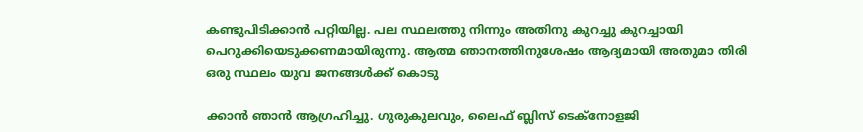കണ്ടുപിടിക്കാൻ പറ്റിയില്ല. പല സ്ഥലത്തു നിന്നും അതിനു കുറച്ചു കുറച്ചായി പെറുക്കിയെടുക്കണമായിരുന്നു. ആത്മ ഞാനത്തിനുശേഷം ആദ്യമായി അതുമാ തിരി ഒരു സ്ഥലം യുവ ജനങ്ങൾക്ക് കൊടു

ക്കാൻ ഞാൻ ആഗ്രഹിച്ചു. ഗുരുകുലവും, ലൈഫ് ബ്ലിസ് ടെക്‌നോളജി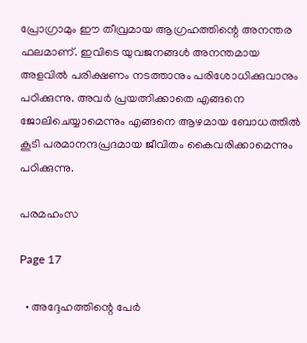പ്രോഗ്രാമും ഈ തീവ്രമായ ആഗ്രഹത്തിന്റെ അനന്തര ഫലമാണ്. ഇവിടെ യുവജനങ്ങൾ അനന്തമായ അളവിൽ പരിക്ഷണം നടത്താനും പരിശോധിക്കുവാനും പഠിക്കുന്നു. അവർ പ്രയത്നിക്കാതെ എങ്ങനെ ജോലിചെയ്യാമെന്നും എങ്ങനെ ആഴമായ ബോധത്തിൽ കൂടി പരമാനന്ദപ്രദമായ ജീവിതം കൈവരിക്കാമെന്നും പഠിക്കുന്നു.

പരമഹംസ

Page 17

  • അദ്ദേഹത്തിന്റെ പേര്‍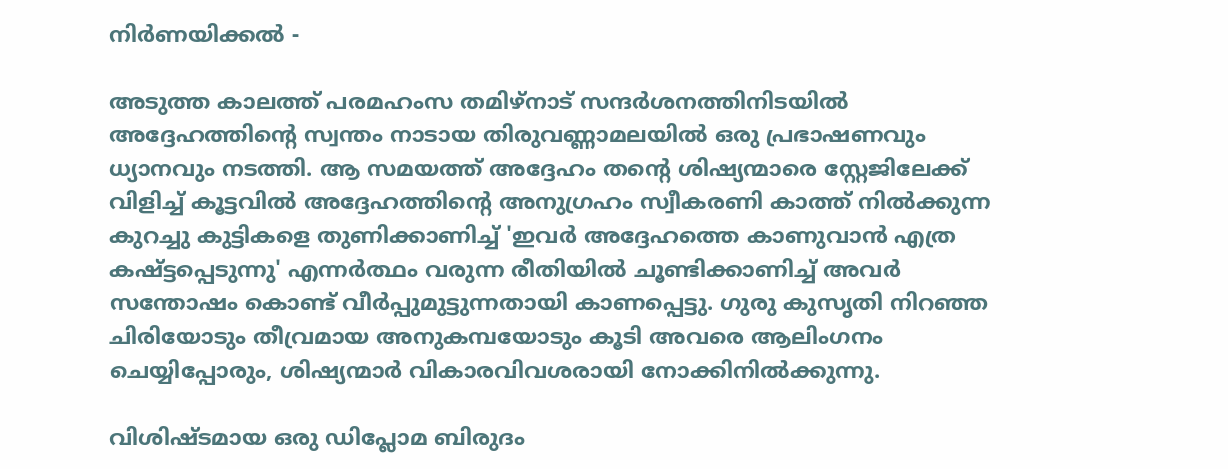നിര്‍ണയിക്കല്‍ -

അടുത്ത കാലത്ത് പരമഹംസ തമിഴ്‌നാട് സന്ദര്‍ശനത്തിനിടയില്‍ അദ്ദേഹത്തിന്റെ സ്വന്തം നാടായ തിരുവണ്ണാമലയില്‍ ഒരു പ്രഭാഷണവും ധ്യാനവും നടത്തി. ആ സമയത്ത് അദ്ദേഹം തന്റെ ശിഷ്യന്മാരെ സ്റ്റേജിലേക്ക് വിളിച്ച് കൂട്ടവില്‍ അദ്ദേഹത്തിന്റെ അനുഗ്രഹം സ്വീകരണി കാത്ത് നില്‍ക്കുന്ന കുറച്ചു കുട്ടികളെ തുണിക്കാണിച്ച് 'ഇവര്‍ അദ്ദേഹത്തെ കാണുവാന്‍ എത്ര കഷ്ട്ടപ്പെടുന്നു' എന്നര്‍ത്ഥം വരുന്ന രീതിയില്‍ ചൂണ്ടിക്കാണിച്ച് അവര്‍ സന്തോഷം കൊണ്ട് വീര്‍പ്പുമുട്ടുന്നതായി കാണപ്പെട്ടു. ഗുരു കുസൃതി നിറഞ്ഞ ചിരിയോടും തീവ്രമായ അനുകമ്പയോടും കൂടി അവരെ ആലിംഗനം ചെയ്യിപ്പോരും, ശിഷ്യന്മാര്‍ വികാരവിവശരായി നോക്കിനില്‍ക്കുന്നു.

വിശിഷ്ടമായ ഒരു ഡിപ്ലോമ ബിരുദം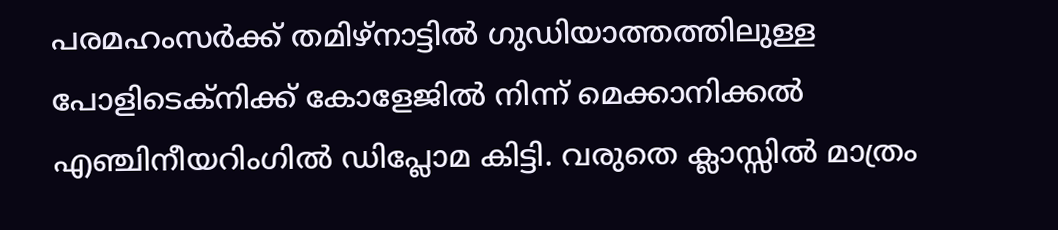പരമഹംസര്‍ക്ക് തമിഴ്‌നാട്ടില്‍ ഗുഡിയാത്തത്തിലുള്ള പോളിടെക്നിക്ക് കോളേജില്‍ നിന്ന് മെക്കാനിക്കല്‍ എഞ്ചിനീയറിംഗില്‍ ഡിപ്ലോമ കിട്ടി. വരുതെ ക്ലാസ്സില്‍ മാത്രം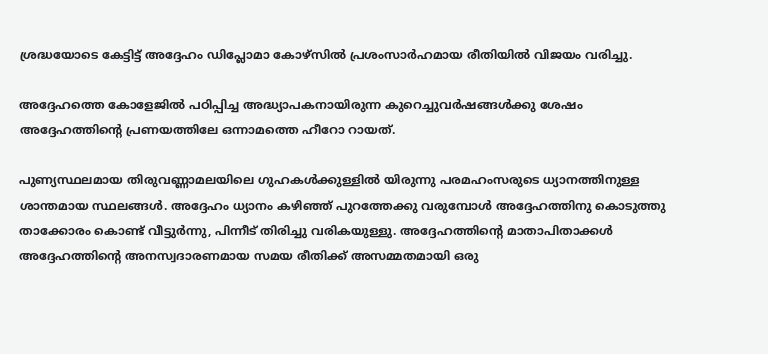ശ്രദ്ധയോടെ കേട്ടിട്ട് അദ്ദേഹം ഡിപ്ലോമാ കോഴ്‌സില്‍ പ്രശംസാര്‍ഹമായ രീതിയില്‍ വിജയം വരിച്ചു.

അദ്ദേഹത്തെ കോളേജില്‍ പഠിപ്പിച്ച അദ്ധ്യാപകനായിരുന്ന കുറെച്ചുവര്‍ഷങ്ങള്‍ക്കു ശേഷം അദ്ദേഹത്തിന്റെ പ്രണയത്തിലേ ഒന്നാമത്തെ ഹീറോ റായത്.

പുണ്യസ്ഥലമായ തിരുവണ്ണാമലയിലെ ഗുഹകള്‍ക്കുള്ളില്‍ യിരുന്നു പരമഹംസരുടെ ധ്യാനത്തിനുള്ള ശാന്തമായ സ്ഥലങ്ങള്‍. അദ്ദേഹം ധ്യാനം കഴിഞ്ഞ് പുറത്തേക്കു വരുമ്പോള്‍ അദ്ദേഹത്തിനു കൊടുത്തു താക്കോരം കൊണ്ട് വീട്ടുര്‍ന്നു, പിന്നീട് തിരിച്ചു വരികയുള്ളു. അദ്ദേഹത്തിന്റെ മാതാപിതാക്കള്‍ അദ്ദേഹത്തിന്റെ അനസ്വദാരണമായ സമയ രീതിക്ക് അസമ്മതമായി ഒരു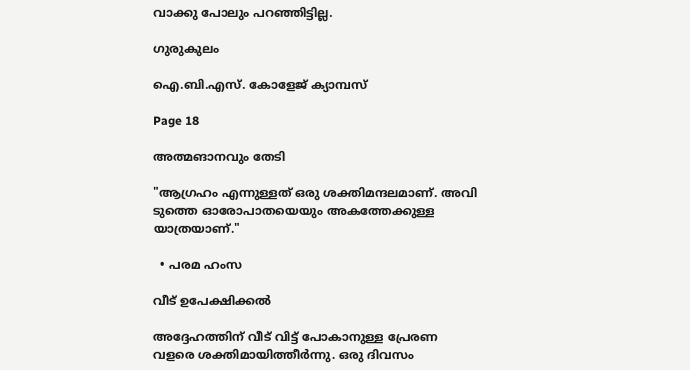വാക്കു പോലും പറഞ്ഞിട്ടില്ല.

ഗുരുകുലം

ഐ.ബി.എസ്. കോളേജ് ക്യാമ്പസ്

Page 18

അത്മങാനവും തേടി

"ആഗ്രഹം എന്നുള്ളത് ഒരു ശക്തിമന്ദലമാണ്. അവി ടുത്തെ ഓരോപാതയെയും അകത്തേക്കുള്ള യാത്രയാണ്."

  • പരമ ഹംസ

വീട് ഉപേക്ഷിക്കൽ

അദ്ദേഹത്തിന് വീട് വിട്ട് പോകാനുള്ള പ്രേരണ വളരെ ശക്തിമായിത്തീർന്നു. ഒരു ദിവസം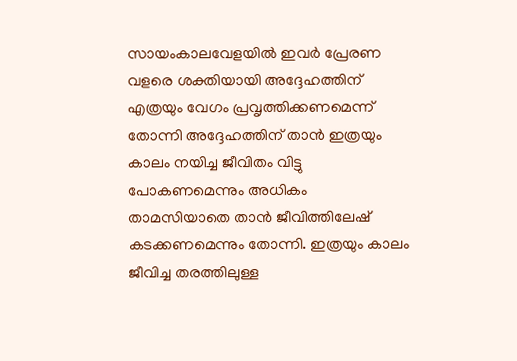സായംകാലവേളയിൽ ഇവർ പ്രേരണ വളരെ ശക്തിയായി അദ്ദേഹത്തിന് എത്രയും വേഗം പ്രവൃത്തിക്കണമെന്ന് തോന്നി അദ്ദേഹത്തിന് താൻ ഇത്രയും കാലം നയിച്ച ജീവിതം വിട്ടു പോകണമെന്നും അധികം താമസിയാതെ താൻ ജീവിത്തിലേഷ് കടക്കണമെന്നും തോന്നി. ഇത്രയും കാലം ജീവിച്ച തരത്തിലുള്ള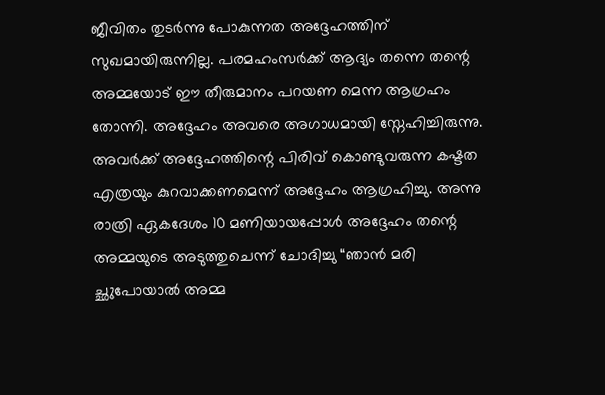ജീവിതം തുടർന്നു പോകുന്നത അദ്ദേഹത്തിന് സുഖമായിരുന്നില്ല. പരമഹംസർക്ക് ആദ്യം തന്നെ തന്റെ അമ്മയോട് ഈ തീരുമാനം പറയണ മെന്ന ആഗ്രഹം തോന്നി. അദ്ദേഹം അവരെ അഗാധമായി സ്നേഹിച്ചിരുന്നു. അവർക്ക് അദ്ദേഹത്തിന്റെ പിരിവ് കൊണ്ടുവരുന്ന കഷ്ടത എത്രയും കുറവാക്കണമെന്ന് അദ്ദേഹം ആഗ്രഹിച്ചു. അന്നു രാത്രി ഏകദേശം 10 മണിയായപ്പോൾ അദ്ദേഹം തന്റെ അമ്മയുടെ അടുത്തുചെന്ന് ചോദിച്ചു “ഞാൻ മരി ച്ഛുപോയാൽ അമ്മ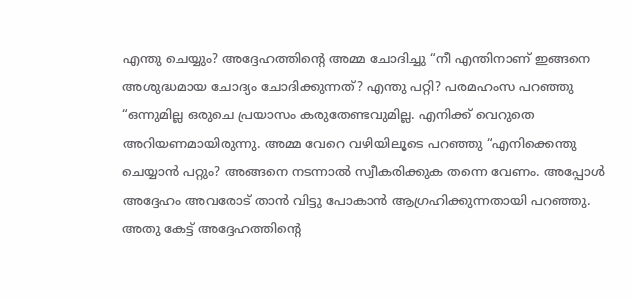എന്തു ചെയ്യും? അദ്ദേഹത്തിന്റെ അമ്മ ചോദിച്ചു “നീ എന്തിനാണ് ഇങ്ങനെ അശുദ്ധമായ ചോദ്യം ചോദിക്കുന്നത്? എന്തു പറ്റി? പരമഹംസ പറഞ്ഞു “ഒന്നുമില്ല ഒരുചെ പ്രയാസം കരുതേണ്ടവുമില്ല. എനിക്ക് വെറുതെ അറിയണമായിരുന്നു. അമ്മ വേറെ വഴിയിലൂടെ പറഞ്ഞു “എനിക്കെന്തു ചെയ്യാൻ പറ്റും? അങ്ങനെ നടന്നാൽ സ്വീകരിക്കുക തന്നെ വേണം. അപ്പോൾ അദ്ദേഹം അവരോട് താൻ വിട്ടു പോകാൻ ആഗ്രഹിക്കുന്നതായി പറഞ്ഞു. അതു കേട്ട് അദ്ദേഹത്തിന്റെ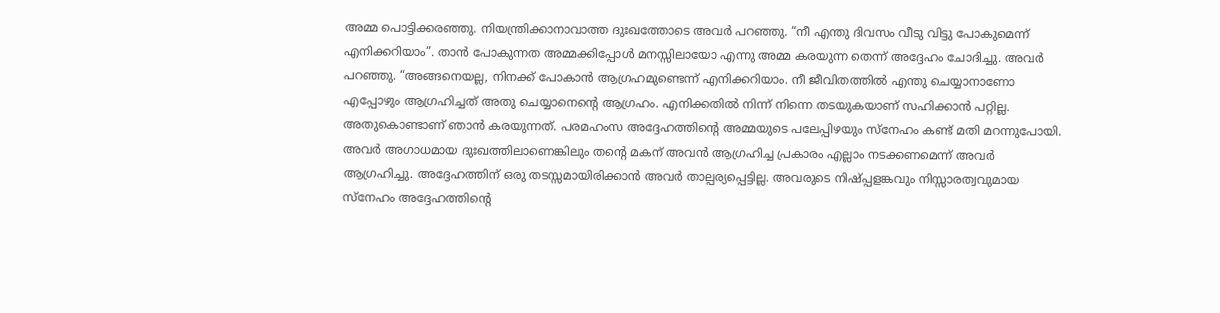അമ്മ പൊട്ടിക്കരഞ്ഞു. നിയന്ത്രിക്കാനാവാത്ത ദുഃഖത്തോടെ അവർ പറഞ്ഞു. “നീ എന്തു ദിവസം വീടു വിട്ടു പോകുമെന്ന് എനിക്കറിയാം”. താൻ പോകുന്നത അമ്മക്കിപ്പോൾ മനസ്സിലായോ എന്നു അമ്മ കരയുന്ന തെന്ന് അദ്ദേഹം ചോദിച്ചു. അവർ പറഞ്ഞു. “അങ്ങനെയല്ല, നിനക്ക് പോകാൻ ആഗ്രഹമുണ്ടെന്ന് എനിക്കറിയാം. നീ ജീവിതത്തിൽ എന്തു ചെയ്യാനാണോ എപ്പോഴും ആഗ്രഹിച്ചത് അതു ചെയ്യാനെന്റെ ആഗ്രഹം. എനിക്കതിൽ നിന്ന് നിന്നെ തടയുകയാണ് സഹിക്കാൻ പറ്റില്ല. അതുകൊണ്ടാണ് ഞാൻ കരയുന്നത്. പരമഹംസ അദ്ദേഹത്തിന്റെ അമ്മയുടെ പലേപ്പിഴയും സ്നേഹം കണ്ട് മതി മറന്നുപോയി. അവർ അഗാധമായ ദുഃഖത്തിലാണെങ്കിലും തന്റെ മകന് അവൻ ആഗ്രഹിച്ച പ്രകാരം എല്ലാം നടക്കണമെന്ന് അവർ ആഗ്രഹിച്ചു. അദ്ദേഹത്തിന് ഒരു തടസ്സമായിരിക്കാൻ അവർ താല്പര്യപ്പെട്ടില്ല. അവരുടെ നിഷ്പ്പളങ്കവും നിസ്സാരത്വവുമായ സ്നേഹം അദ്ദേഹത്തിന്റെ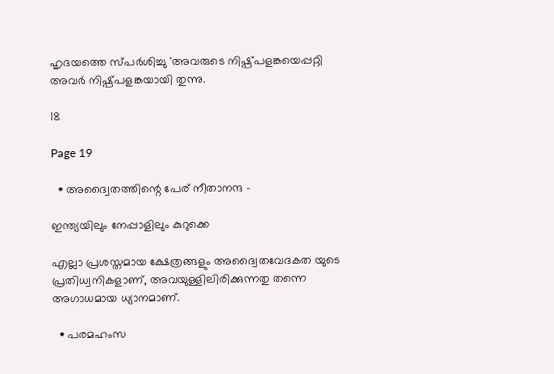ഹൃദയത്തെ സ്പർശിച്ചു 'അവരുടെ നിഷ്പ്പളങ്കയെപ്പറ്റി അവർ നിഷ്പ്പളങ്കയായി തുന്നു.

18

Page 19

  • അദ്വൈതത്തിന്റെ പേര് നീതാനന്ദ -

ഇന്ത്യയിലും നേപ്പാളിലും കുറുക്കെ

എല്ലാ പ്രശസ്തമായ ക്ഷേത്രങ്ങളും അദ്വൈതവേദകത യുടെ പ്രതിധ്വനികളാണ്, അവയുള്ളിലിരിക്കുന്നതു തന്നെ അഗാധമായ ധ്യാനമാണ്.

  • പരമഹംസ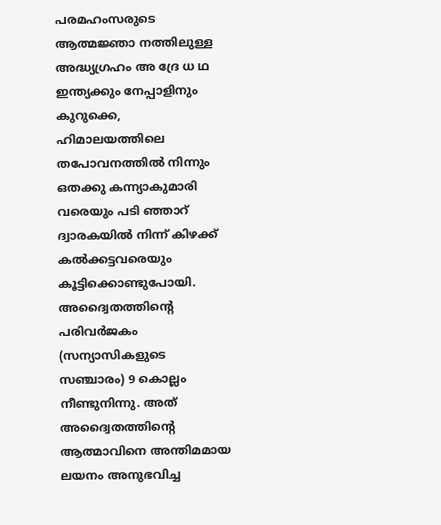പരമഹംസരുടെ ആത്മജ്ഞാ നത്തിലുള്ള അദ്ധ്യഗ്രഹം അ ദ്രേ ധ ഥ ഇന്ത്യക്കും നേപ്പാളിനും കുറുക്കെ, ഹിമാലയത്തിലെ തപോവനത്തിൽ നിന്നും ഒതക്കു കന്ന്യാകുമാരി വരെയും പടി ഞ്ഞാറ് ദ്വാരകയിൽ നിന്ന് കിഴക്ക് കൽക്കട്ടവരെയും കൂട്ടിക്കൊണ്ടുപോയി. അദ്വൈതത്തിന്റെ പരിവര്‍ജകം (സന്യാസികളുടെ സഞ്ചാരം) 9 കൊല്ലം നീണ്ടുനിന്നു. അത് അദ്വൈതത്തിന്റെ ആത്മാവിനെ അന്തിമമായ ലയനം അനുഭവിച്ച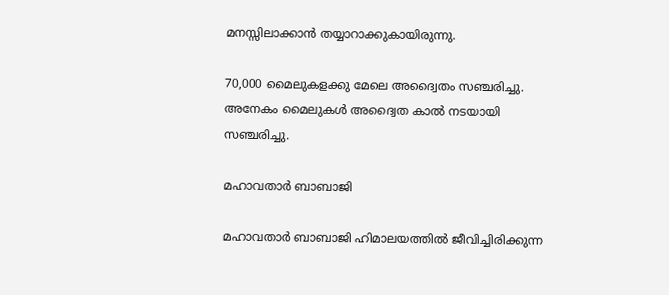മനസ്സിലാക്കാൻ തയ്യാറാക്കുകായിരുന്നു.

70,000 മൈലുകളക്കു മേലെ അദ്വൈതം സഞ്ചരിച്ചു. അനേകം മൈലുകൾ അദ്വൈത കാൽ നടയായി സഞ്ചരിച്ചു.

മഹാവതാര്‍ ബാബാജി

മഹാവതാര്‍ ബാബാജി ഹിമാലയത്തിൽ ജീവിച്ചിരിക്കുന്ന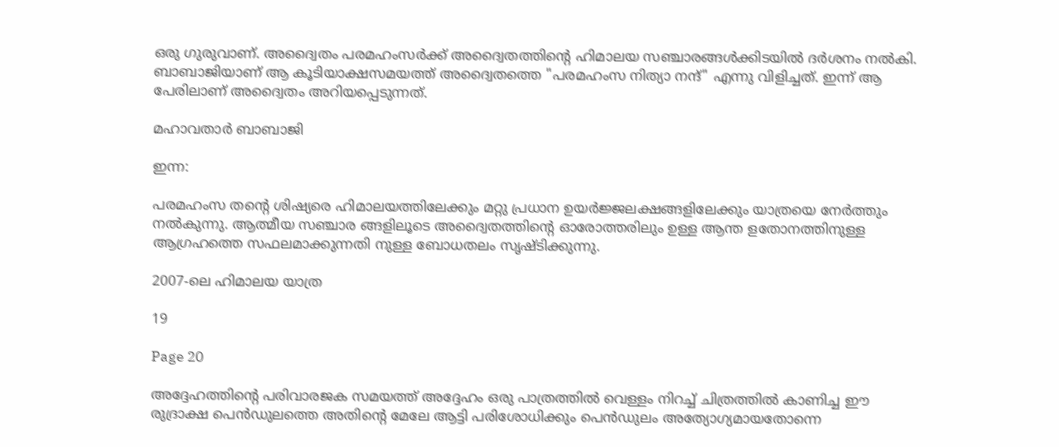ഒരു ഗുരുവാണ്. അദ്വൈതം പരമഹംസര്‍ക്ക് അദ്വൈതത്തിന്റെ ഹിമാലയ സഞ്ചാരങ്ങൾക്കിടയിൽ ദർശനം നൽകി. ബാബാജിയാണ് ആ കൂടിയാക്ഷസമയത്ത് അദ്വൈതത്തെ "പരമഹംസ നിത്യാ നന്ദ്" എന്നു വിളിച്ചത്. ഇന്ന് ആ പേരിലാണ് അദ്വൈതം അറിയപ്പെടുന്നത്.

മഹാവതാര്‍ ബാബാജി

ഇന്ന:

പരമഹംസ തന്റെ ശിഷ്യരെ ഹിമാലയത്തിലേക്കും മറ്റു പ്രധാന ഉയര്‍ജ്ജലക്ഷങ്ങളിലേക്കും യാത്രയെ നേര്‍ത്തും നല്‍കുന്നു. ആത്മീയ സഞ്ചാര ങ്ങളിലൂടെ അദ്വൈതത്തിന്റെ ഓരോത്തരിലും ഉള്ള ആന്ത ളതോനത്തിനുള്ള ആഗ്രഹത്തെ സഫലമാക്കുന്നതി നുള്ള ബോധതലം സൃഷ്ടിക്കുന്നു.

2007-ലെ ഹിമാലയ യാത്ര

19

Page 20

അദ്ദേഹത്തിന്റെ പരിവാരജക സമയത്ത് അദ്ദേഹം ഒരു പാത്രത്തിൽ വെള്ളം നിറച്ച് ചിത്രത്തിൽ കാണിച്ച ഈ രുദ്രാക്ഷ പെൻഡുലത്തെ അതിന്റെ മേലേ ആട്ടി പരിശോധിക്കും പെൻഡുലം അത്യോഗ്യമായതോന്നെ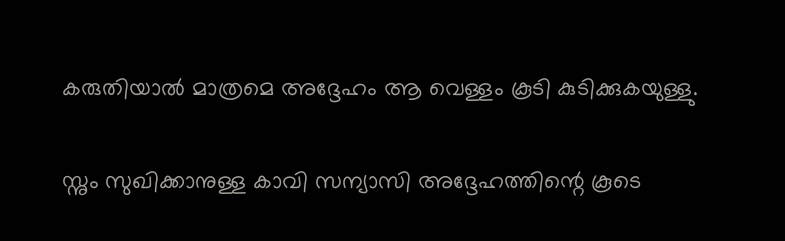കരുതിയാൽ മാത്രമെ അദ്ദേഹം ആ വെള്ളം കൂടി കുടിക്കുകയുള്ളു.

സ്നും സുഖിക്കാനുള്ള കാവി സന്യാസി അദ്ദേഹത്തിന്റെ കൂടെ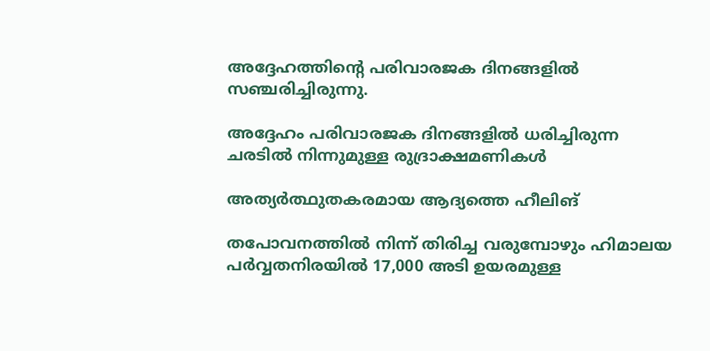അദ്ദേഹത്തിന്റെ പരിവാരജക ദിനങ്ങളിൽ സഞ്ചരിച്ചിരുന്നു.

അദ്ദേഹം പരിവാരജക ദിനങ്ങളിൽ ധരിച്ചിരുന്ന ചരടിൽ നിന്നുമുള്ള രുദ്രാക്ഷമണികൾ

അത്യർത്ഥുതകരമായ ആദ്യത്തെ ഹീലിങ്

തപോവനത്തിൽ നിന്ന് തിരിച്ച വരുമ്പോഴും ഹിമാലയ പർവ്വതനിരയിൽ 17,000 അടി ഉയരമുള്ള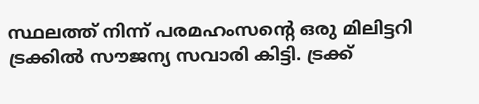സ്ഥലത്ത് നിന്ന് പരമഹംസൻ്റെ ഒരു മിലിട്ടറി ട്രക്കിൽ സൗജന്യ സവാരി കിട്ടി. ട്രക്ക്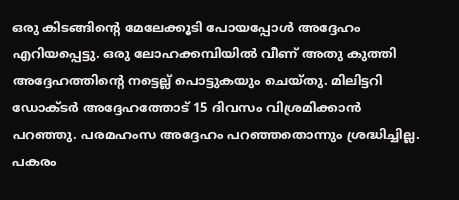ഒരു കിടങ്ങിന്റെ മേലേക്കൂടി പോയപ്പോൾ അദ്ദേഹം എറിയപ്പെട്ടു. ഒരു ലോഹക്കമ്പിയിൽ വീണ് അതു കുത്തി അദ്ദേഹത്തിന്റെ നട്ടെല്ല് പൊട്ടുകയും ചെയ്തു. മിലിട്ടറി ഡോക്ടർ അദ്ദേഹത്തോട് 15 ദിവസം വിശ്രമിക്കാൻ പറഞ്ഞു. പരമഹംസ അദ്ദേഹം പറഞ്ഞതൊന്നും ശ്രദ്ധിച്ചില്ല. പകരം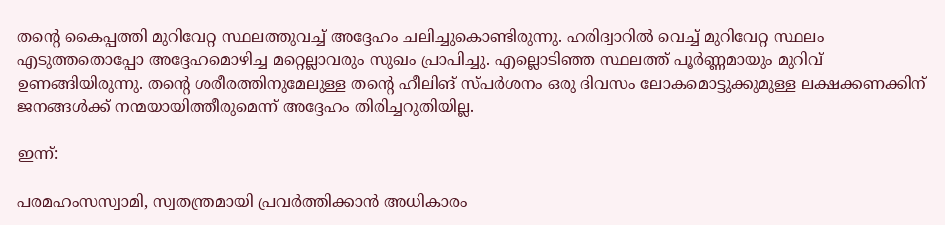തന്റെ കൈപ്പത്തി മുറിവേറ്റ സ്ഥലത്തുവച്ച് അദ്ദേഹം ചലിച്ചുകൊണ്ടിരുന്നു. ഹരിദ്വാറിൽ വെച്ച് മുറിവേറ്റ സ്ഥലം എടുത്തതൊപ്പോ അദ്ദേഹമൊഴിച്ച മറ്റെല്ലാവരും സുഖം പ്രാപിച്ചു. എല്ലൊടിഞ്ഞ സ്ഥലത്ത് പൂർണ്ണമായും മുറിവ് ഉണങ്ങിയിരുന്നു. തന്റെ ശരീരത്തിനുമേലുള്ള തന്റെ ഹീലിങ് സ്പർശനം ഒരു ദിവസം ലോകമൊട്ടുക്കുമുള്ള ലക്ഷക്കണക്കിന് ജനങ്ങൾക്ക് നന്മയായിത്തീരുമെന്ന് അദ്ദേഹം തിരിച്ചറുതിയില്ല.

ഇന്ന്:

പരമഹംസസ്വാമി, സ്വതന്ത്രമായി പ്രവർത്തിക്കാൻ അധികാരം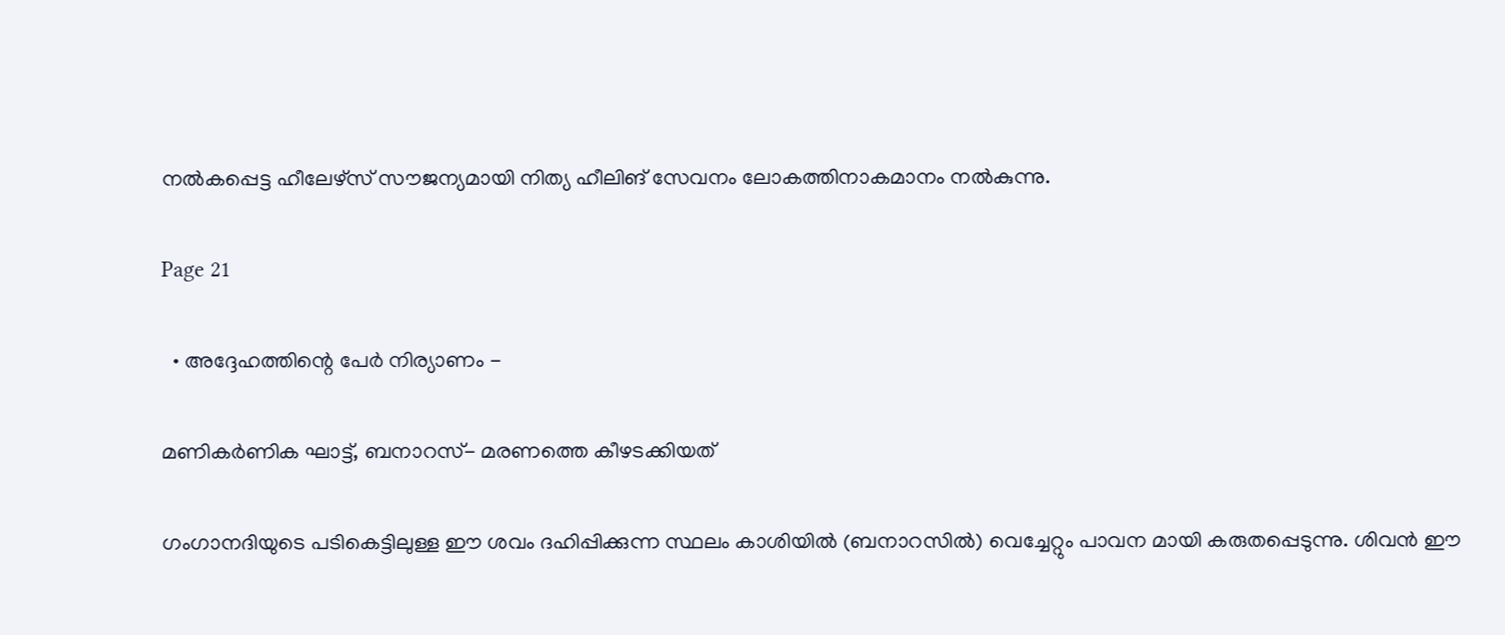നൽകപ്പെട്ട ഹീലേഴ്സ് സൗജന്യമായി നിത്യ ഹീലിങ് സേവനം ലോകത്തിനാകമാനം നൽകുന്നു.

Page 21

  • അദ്ദേഹത്തിന്റെ പേര്‍ നിര്യാണം -

മണികര്‍ണിക ഘാട്ട്, ബനാറസ്- മരണത്തെ കീഴടക്കിയത്

ഗംഗാനദിയുടെ പടികെട്ടിലുള്ള ഈ ശവം ദഹിപ്പിക്കുന്ന സ്ഥലം കാശിയില്‍ (ബനാറസില്‍) വെച്ചേറ്റും പാവന മായി കരുതപ്പെടുന്നു. ശിവന്‍ ഈ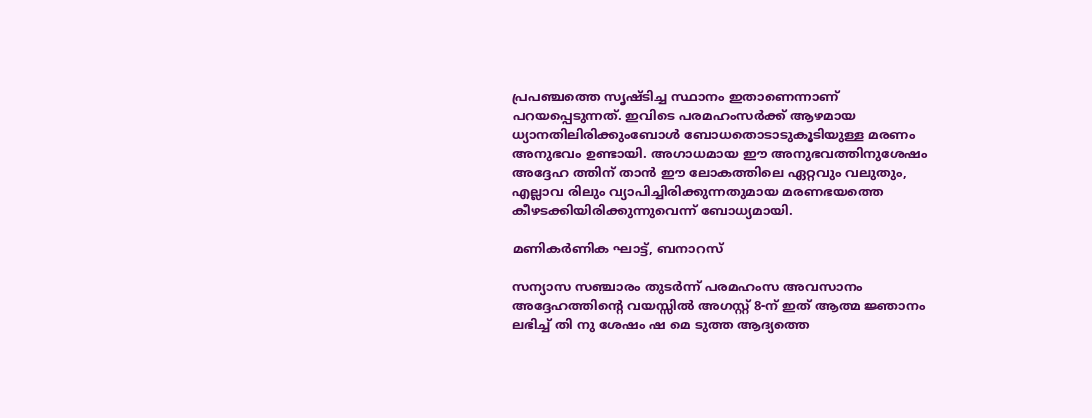പ്രപഞ്ചത്തെ സൃഷ്ടിച്ച സ്ഥാനം ഇതാണെന്നാണ് പറയപ്പെടുന്നത്. ഇവിടെ പരമഹംസര്‍ക്ക് ആഴമായ ധ്യാനതിലിരിക്കുംബോള്‍ ബോധതൊടാടുകൂടിയുള്ള മരണം അനുഭവം ഉണ്ടായി. അഗാധമായ ഈ അനുഭവത്തിനുശേഷം അദ്ദേഹ ത്തിന് താന്‍ ഈ ലോകത്തിലെ ഏറ്റവും വലുതും, എല്ലാവ രിലും വ്യാപിച്ചിരിക്കുന്നതുമായ മരണഭയത്തെ കീഴടക്കിയിരിക്കുന്നുവെന്ന് ബോധ്യമായി.

മണികര്‍ണിക ഘാട്ട്, ബനാറസ്

സന്യാസ സഞ്ചാരം തുടര്‍ന്ന് പരമഹംസ അവസാനം അദ്ദേഹത്തിന്റെ വയസ്സില്‍ അഗസ്റ്റ്‌ 8-ന് ഇത് ആത്മ ജ്ഞാനം ലഭിച്ച് തി നു ശേഷം ഷ മെ ടുത്ത ആദ്യത്തെ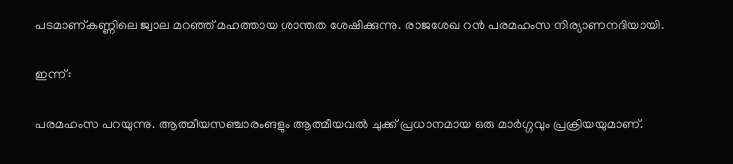പടമാണ്കണ്ണിലെ ജ്വാല മറഞ്ഞ് മഹത്തായ ശാന്തത ശേഷിക്കുന്നു. രാജശേഖ റന്‍ പരമഹംസ നിര്യാണനദിയായി.

ഇന്ന്:

പരമഹംസ പറയുന്നു. ആത്മീയസഞ്ചാരംങളും ആത്മീയവല്‍ ചുക്ക് പ്രധാനമായ ഒരു മാര്‍ഗ്ഗവും പ്രക്രിയയുമാണ്.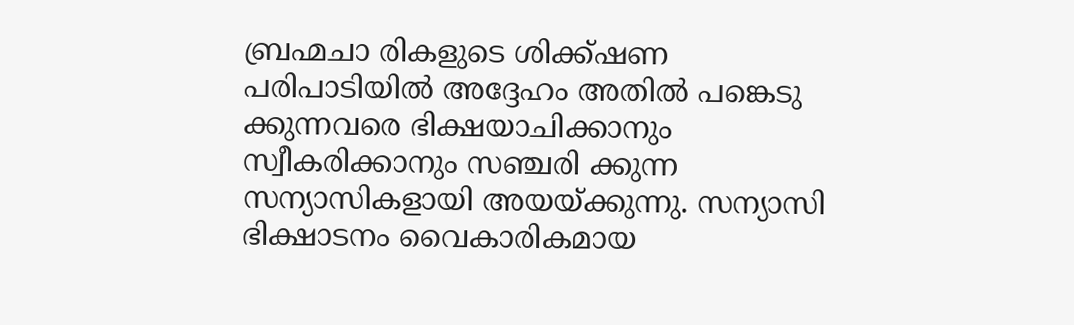ബ്രഹ്മചാ രികളുടെ ശിക്ക്ഷണ പരിപാടിയില്‍ അദ്ദേഹം അതില്‍ പങ്കെടു ക്കുന്നവരെ ഭിക്ഷയാചിക്കാനും സ്വീകരിക്കാനും സഞ്ചരി ക്കുന്ന സന്യാസികളായി അയയ്ക്കുന്നു. സന്യാസി ഭിക്ഷാടനം വൈകാരികമായ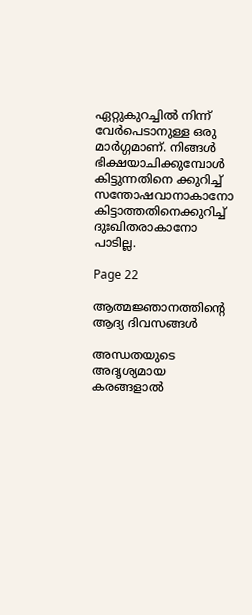ഏറ്റുകുറച്ചില്‍ നിന്ന് വേര്‍പെടാനുള്ള ഒരു മാര്‍ഗ്ഗമാണ്. നിങ്ങള്‍ ഭിക്ഷയാചിക്കുമ്പോള്‍ കിട്ടുന്നതിനെ ക്കുറിച്ച് സന്തോഷവാനാകാനോ കിട്ടാത്തതിനെക്കുറിച്ച് ദുഃഖിതരാകാനോ പാടില്ല.

Page 22

ആത്മജ്ഞാനത്തിൻ്റെ ആദ്യ ദിവസങ്ങൾ

അന്ധതയുടെ അദൃശ്യമായ കരങ്ങളാൽ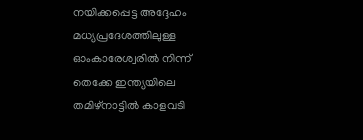നയിക്കപ്പെട്ട അദ്ദേഹം മധ്യപ്രദേശത്തിലുള്ള ഓംകാരേശ്വരിൽ നിന്ന് തെക്കേ ഇന്ത്യയിലെ തമിഴ്നാട്ടിൽ കാളവടി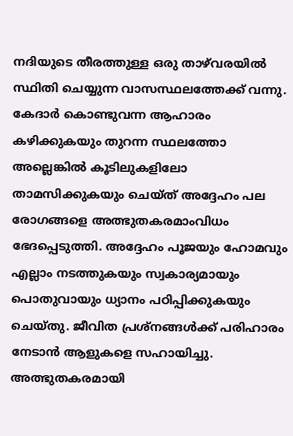നദിയുടെ തീരത്തുള്ള ഒരു താഴ്‌വരയിൽ സ്ഥിതി ചെയ്യുന്ന വാസസ്ഥലത്തേക്ക് വന്നു. കേദാർ കൊണ്ടുവന്ന ആഹാരം കഴിക്കുകയും തുറന്ന സ്ഥലത്തോ അല്ലെങ്കിൽ കൂടിലുകളിലോ താമസിക്കുകയും ചെയ്ത് അദ്ദേഹം പല രോഗങ്ങളെ അത്ഭുതകരമാംവിധം ഭേദപ്പെടുത്തി. അദ്ദേഹം പൂജയും ഹോമവും എല്ലാം നടത്തുകയും സ്വകാര്യമായും പൊതുവായും ധ്യാനം പഠിപ്പിക്കുകയും ചെയ്തു. ജീവിത പ്രശ്നങ്ങൾക്ക് പരിഹാരം നേടാൻ ആളുകളെ സഹായിച്ചു. അത്ഭുതകരമായി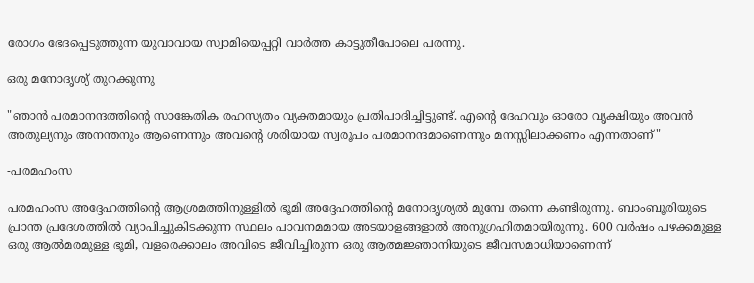രോഗം ഭേദപ്പെടുത്തുന്ന യുവാവായ സ്വാമിയെപ്പറ്റി വാർത്ത കാട്ടുതീപോലെ പരന്നു.

ഒരു മനോദൃശ്യ്‌ തുറക്കുന്നു

"ഞാൻ പരമാനന്ദത്തിന്റെ സാങ്കേതിക രഹസ്യതം വ്യക്തമായും പ്രതിപാദിച്ചിട്ടുണ്ട്. എന്റെ ദേഹവും ഓരോ വൃക്ഷിയും അവൻ അതുല്യനും അനന്തനും ആണെന്നും അവന്റെ ശരിയായ സ്വരൂപം പരമാനന്ദമാണെന്നും മനസ്സിലാക്കണം എന്നതാണ്"

-പരമഹംസ

പരമഹംസ അദ്ദേഹത്തിന്റെ ആശ്രമത്തിനുള്ളിൽ ഭൂമി അദ്ദേഹത്തിന്റെ മനോദൃശ്യൽ മുമ്പേ തന്നെ കണ്ടിരുന്നു. ബാംബൂരിയുടെ പ്രാന്ത പ്രദേശത്തിൽ വ്യാപിച്ചുകിടക്കുന്ന സ്ഥലം പാവനമമായ അടയാളങ്ങളാൽ അനുഗ്രഹിതമായിരുന്നു. 600 വർഷം പഴക്കമുള്ള ഒരു ആൽമരമുള്ള ഭൂമി, വളരെക്കാലം അവിടെ ജീവിച്ചിരുന്ന ഒരു ആത്മജ്ഞാനിയുടെ ജീവസമാധിയാണെന്ന്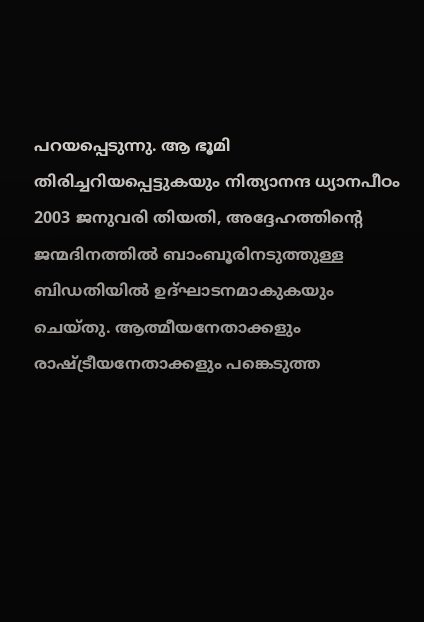പറയപ്പെടുന്നു. ആ ഭൂമി തിരിച്ചറിയപ്പെട്ടുകയും നിത്യാനന്ദ ധ്യാനപീഠം 2003 ജനുവരി തിയതി, അദ്ദേഹത്തിന്റെ ജന്മദിനത്തിൽ ബാംബൂരിനടുത്തുള്ള ബിഡതിയിൽ ഉദ്ഘാടനമാകുകയും ചെയ്തു. ആത്മീയനേതാക്കളും രാഷ്ട്രീയനേതാക്കളും പങ്കെടുത്ത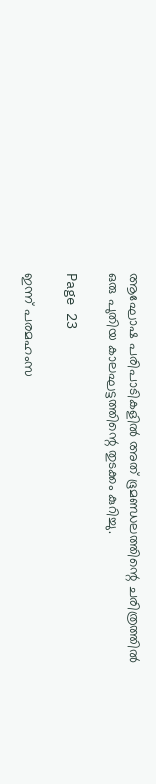ആഘോഷ പരിപാടികളിൽ അത് ഭൂമണ്ഡലത്തിന്റെ ചരിത്രത്തിൽ ഒരു പുതിയ കാലഘട്ടത്തിന്റെ തുടക്കം കുറിച്ചു.

Page 23

ഇന്ന് പരമഹംസ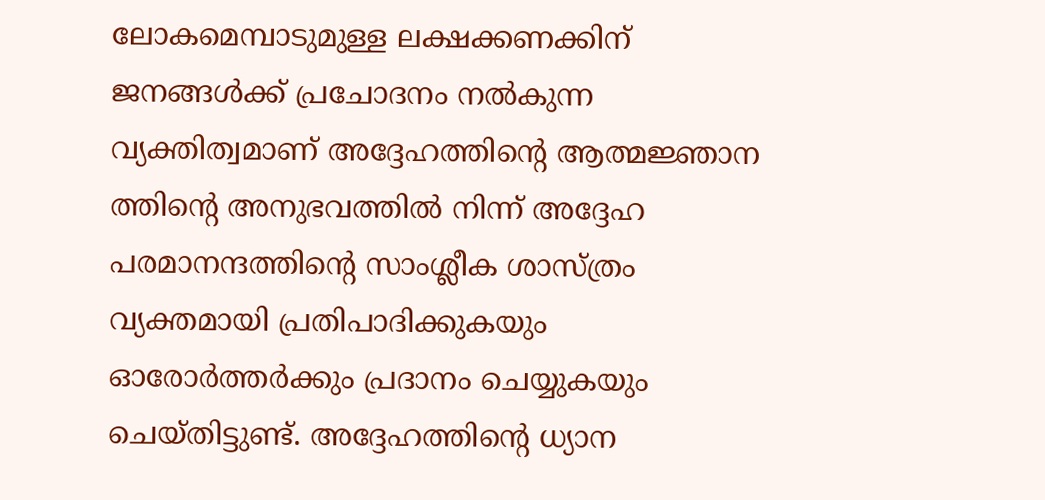ലോകമെമ്പാടുമുള്ള ലക്ഷക്കണക്കിന് ജനങ്ങൾക്ക് പ്രചോദനം നൽകുന്ന വ്യക്തിത്വമാണ് അദ്ദേഹത്തിന്റെ ആത്മജ്ഞാന ത്തിന്റെ അനുഭവത്തിൽ നിന്ന് അദ്ദേഹ പരമാനന്ദത്തിന്റെ സാംശ്ലീക ശാസ്ത്രം വ്യക്തമായി പ്രതിപാദിക്കുകയും ഓരോർത്തർക്കും പ്രദാനം ചെയ്യുകയും ചെയ്തിട്ടുണ്ട്. അദ്ദേഹത്തിന്റെ ധ്യാന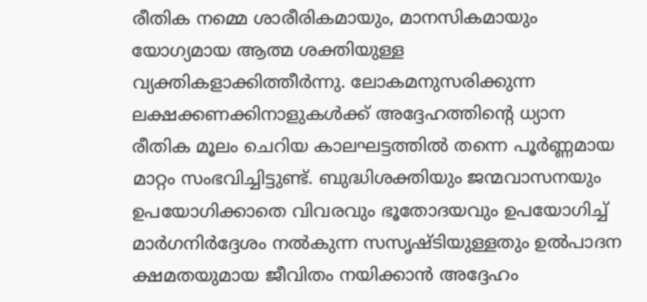രീതിക നമ്മെ ശാരീരികമായും, മാനസികമായും യോഗ്യമായ ആത്മ ശക്തിയുള്ള വ്യക്തികളാക്കിത്തീർന്നു. ലോകമനുസരിക്കുന്ന ലക്ഷക്കണക്കിനാളുകൾക്ക് അദ്ദേഹത്തിന്റെ ധ്യാന രീതിക മൂലം ചെറിയ കാലഘട്ടത്തിൽ തന്നെ പൂർണ്ണമായ മാറ്റം സംഭവിച്ചിട്ടുണ്ട്. ബുദ്ധിശക്തിയും ജന്മവാസനയും ഉപയോഗിക്കാതെ വിവരവും ഭൂതോദയവും ഉപയോഗിച്ച് മാർഗനിർദ്ദേശം നൽകുന്ന സസൃഷ്ടിയുള്ളതും ഉൽപാദന ക്ഷമതയുമായ ജീവിതം നയിക്കാൻ അദ്ദേഹം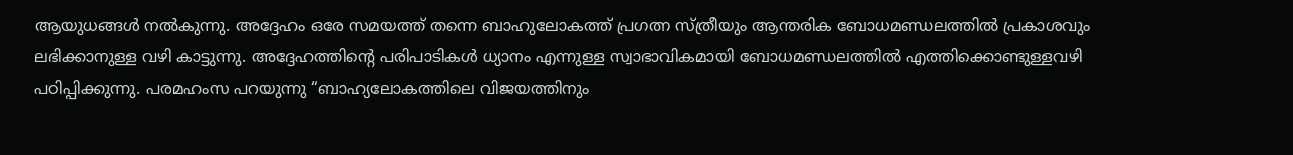ആയുധങ്ങൾ നൽകുന്നു. അദ്ദേഹം ഒരേ സമയത്ത് തന്നെ ബാഹുലോകത്ത് പ്രഗത്ന സ്ത്രീയും ആന്തരിക ബോധമണ്ഡലത്തിൽ പ്രകാശവും ലഭിക്കാനുള്ള വഴി കാട്ടുന്നു. അദ്ദേഹത്തിന്റെ പരിപാടികൾ ധ്യാനം എന്നുള്ള സ്വാഭാവികമായി ബോധമണ്ഡലത്തിൽ എത്തിക്കൊണ്ടുള്ളവഴി പഠിപ്പിക്കുന്നു. പരമഹംസ പറയുന്നു “ബാഹ്യലോകത്തിലെ വിജയത്തിനും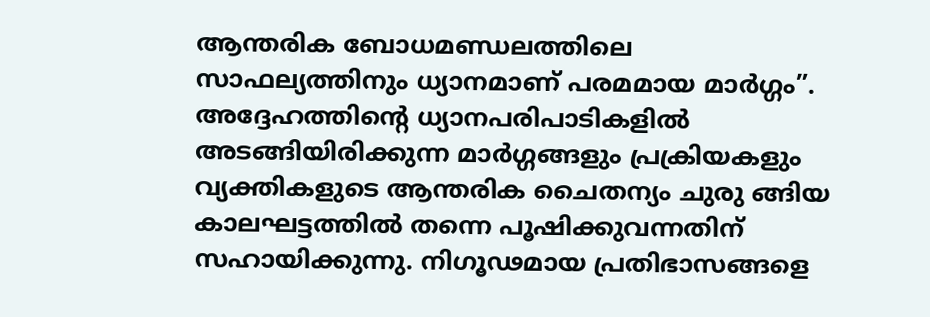ആന്തരിക ബോധമണ്ഡലത്തിലെ സാഫല്യത്തിനും ധ്യാനമാണ് പരമമായ മാർഗ്ഗം”. അദ്ദേഹത്തിന്റെ ധ്യാനപരിപാടികളിൽ അടങ്ങിയിരിക്കുന്ന മാർഗ്ഗങ്ങളും പ്രക്രിയകളും വ്യക്തികളുടെ ആന്തരിക ചൈതന്യം ചുരു ങ്ങിയ കാലഘട്ടത്തിൽ തന്നെ പൂഷിക്കുവന്നതിന് സഹായിക്കുന്നു. നിഗൂഢമായ പ്രതിഭാസങ്ങളെ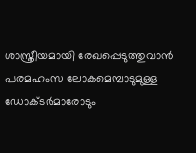ശാസ്ത്രീയമായി രേഖപ്പെടുത്തുവാൻ പരമഹംസ ലോകമെമ്പാടുമുള്ള ഡോക്ടർമാരോടും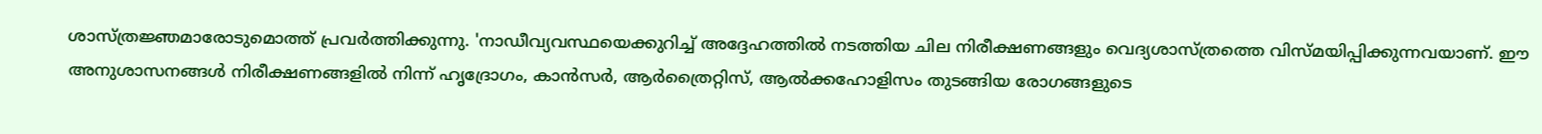ശാസ്ത്രജ്ഞമാരോടുമൊത്ത് പ്രവർത്തിക്കുന്നു. 'നാഡീവ്യവസ്ഥയെക്കുറിച്ച് അദ്ദേഹത്തിൽ നടത്തിയ ചില നിരീക്ഷണങ്ങളും വെദ്യശാസ്ത്രത്തെ വിസ്മയിപ്പിക്കുന്നവയാണ്. ഈ അനുശാസനങ്ങൾ നിരീക്ഷണങ്ങളിൽ നിന്ന് ഹൃദ്രോഗം, കാൻസർ, ആർത്രൈറ്റിസ്, ആൽക്കഹോളിസം തുടങ്ങിയ രോഗങ്ങളുടെ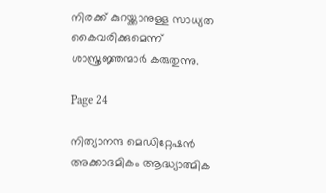നിരക്ക് കുറയ്ക്കാനുള്ള സാധ്യത കൈവരിക്കുമെന്ന് ശാസ്ത്രജ്ഞന്മാർ കരുതുന്നു.

Page 24

നിത്യാനന്ദ മെഡിറ്റേഷൻ അക്കാദമികം ആദ്ധ്യാത്മിക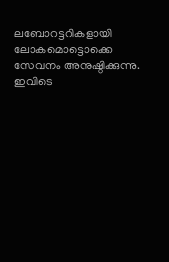ലബോറട്ടറികളായി ലോകമൊട്ടൊക്കെ സേവനം അനുഷ്ഠിക്കുന്നു. ഇവിടെ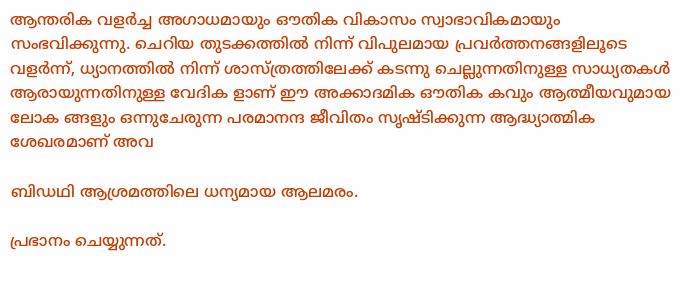ആന്തരിക വളർച്ച അഗാധമായും ഔതിക വികാസം സ്വാഭാവികമായും സംഭവിക്കുന്നു. ചെറിയ തുടക്കത്തിൽ നിന്ന് വിപുലമായ പ്രവർത്തനങ്ങളിലൂടെ വളർന്ന്, ധ്യാനത്തിൽ നിന്ന് ശാസ്ത്രത്തിലേക്ക് കടന്നു ചെല്ലുന്നതിനുള്ള സാധ്യതകൾ ആരായുന്നതിനുള്ള വേദിക ളാണ് ഈ അക്കാദമിക ഔതിക കവും ആത്മീയവുമായ ലോക ങ്ങളും ഒന്നുചേരുന്ന പരമാനന്ദ ജീവിതം സൃഷ്ടിക്കുന്ന ആദ്ധ്യാത്മിക ശേഖരമാണ് അവ

ബിഡഥി ആശ്രമത്തിലെ ധന്യമായ ആലമരം.

പ്രഭാനം ചെയ്യുന്നത്.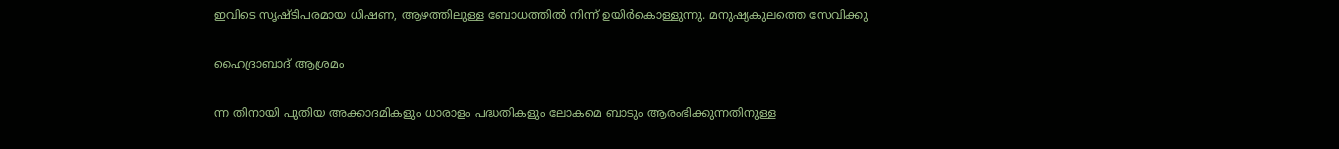ഇവിടെ സൃഷ്ടിപരമായ ധിഷണ, ആഴത്തിലുള്ള ബോധത്തിൽ നിന്ന് ഉയിർകൊള്ളുന്നു. മനുഷ്യകുലത്തെ സേവിക്കു

ഹൈദ്രാബാദ് ആശ്രമം

ന്ന തിനായി പുതിയ അക്കാദമികളും ധാരാളം പദ്ധതികളും ലോകമെ ബാടും ആരംഭിക്കുന്നതിനുള്ള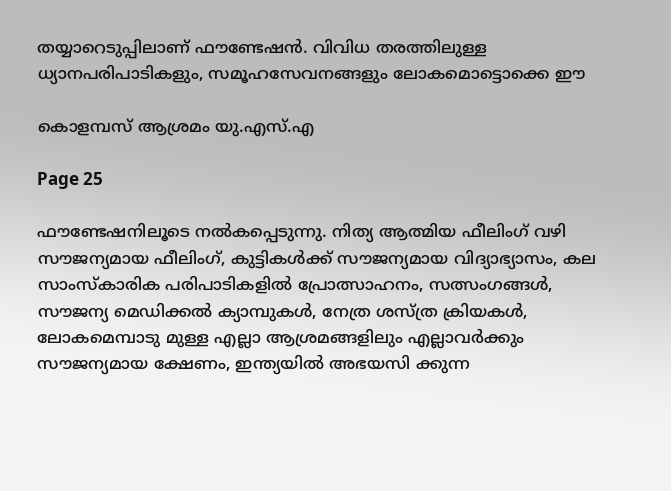തയ്യാറെടുപ്പിലാണ് ഫൗണ്ടേഷൻ. വിവിധ തരത്തിലുള്ള ധ്യാനപരിപാടികളും, സമൂഹസേവനങ്ങളും ലോകമൊട്ടൊക്കെ ഈ

കൊളമ്പസ് ആശ്രമം യു.എസ്.എ

Page 25

ഫൗണ്ടേഷനിലൂടെ നൽകപ്പെടുന്നു. നിത്യ ആത്മിയ ഫീലിംഗ് വഴി സൗജന്യമായ ഫീലിംഗ്, കുട്ടികൾക്ക് സൗജന്യമായ വിദ്യാഭ്യാസം, കല സാംസ്കാരിക പരിപാടികളിൽ പ്രോത്സാഹനം, സത്സംഗങ്ങൾ, സൗജന്യ മെഡിക്കൽ ക്യാമ്പുകൾ, നേത്ര ശസ്ത്ര ക്രിയകൾ, ലോകമെമ്പാടു മുള്ള എല്ലാ ആശ്രമങ്ങളിലും എല്ലാവർക്കും സൗജന്യമായ ക്ഷേണം, ഇന്ത്യയിൽ അഭയസി ക്കുന്ന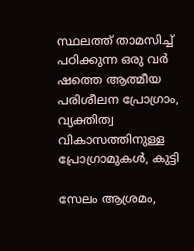സ്ഥലത്ത് താമസിച്ച് പഠിക്കുന്ന ഒരു വർ ഷത്തെ ആത്മീയ പരിശീലന പ്രോഗ്രാം, വ്യക്തിത്വ വികാസത്തിനുള്ള പ്രോഗ്രാമുകൾ, കുട്ടി

സേലം ആശ്രമം,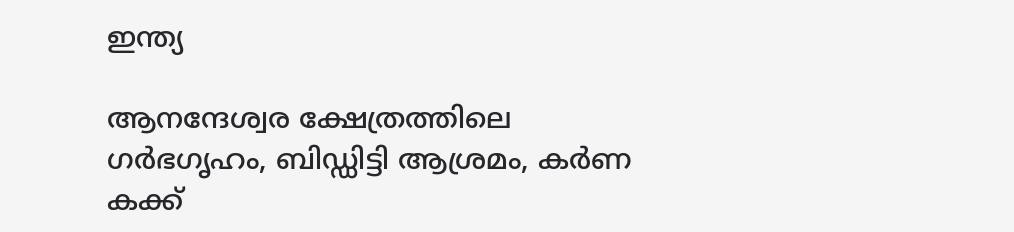ഇന്ത്യ

ആനന്ദേശ്വര ക്ഷേത്രത്തിലെ ഗർഭഗൃഹം, ബിഡ്ഡിട്ടി ആശ്രമം, കർണ കക്ക്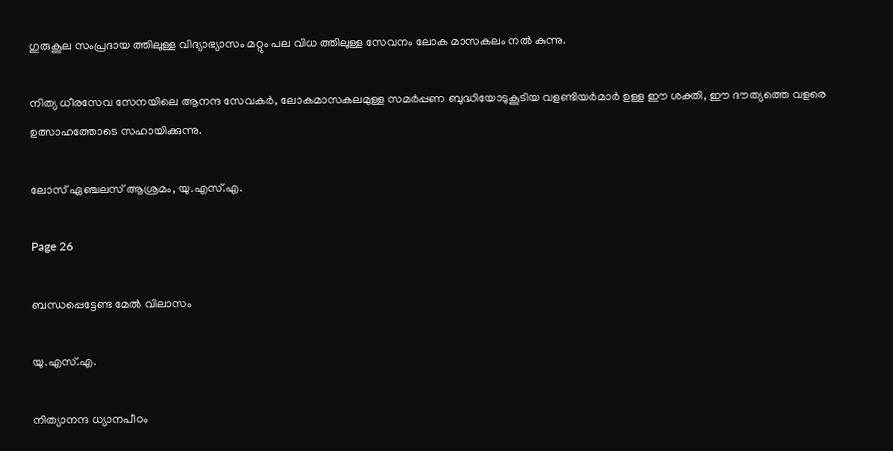ഗുരുകൂല സംപ്രദായ ത്തിലുള്ള വിദ്യാഭ്യാസം മറ്റും പല വിധ ത്തിലുള്ള സേവനം ലോക മാസകലം നൽ കുന്നു.

നിത്യ ധീരസേവ സേനയിലെ ആനന്ദ സേവകർ, ലോകമാസകലമുള്ള സമർപ്പണ ബുദ്ധിയോടുകൂടിയ വളണ്ടിയർമാർ ഉള്ള ഈ ശക്തി, ഈ ദൗത്യത്തെ വളരെ ഉത്സാഹത്തോടെ സഹായിക്കുന്നു.

ലോസ് ഏഞ്ചലസ് ആശ്രമം, യു.എസ്.എ.

Page 26

ബന്ധപ്പെട്ടേണ്ട മേൽ വിലാസം

യു.എസ്.എ.

നിത്യാനന്ദ ധ്യാനപീഠം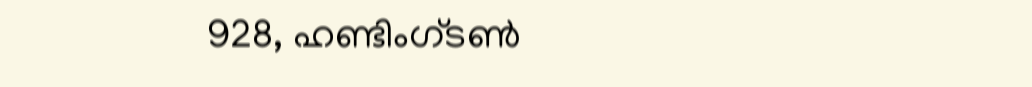928, ഹണ്ടിംഗ്ടൺ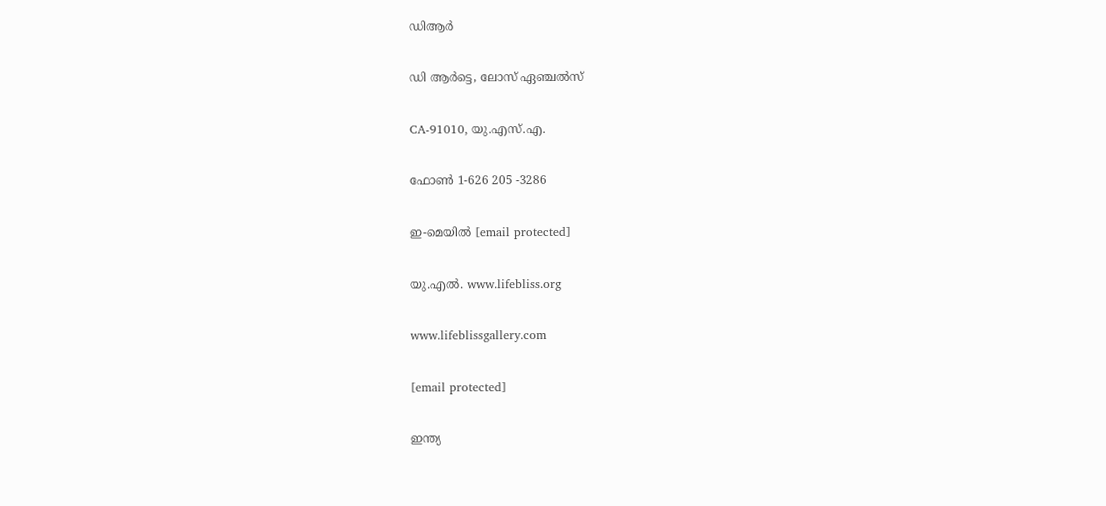ഡിആർ

ഡി ആർട്ടെ, ലോസ് ഏഞ്ചൽസ്

CA-91010, യു.എസ്.എ.

ഫോൺ 1-626 205 -3286

ഇ-മെയിൽ [email protected]

യു.എൽ. www.lifebliss.org

www.lifeblissgallery.com

[email protected]

ഇന്ത്യ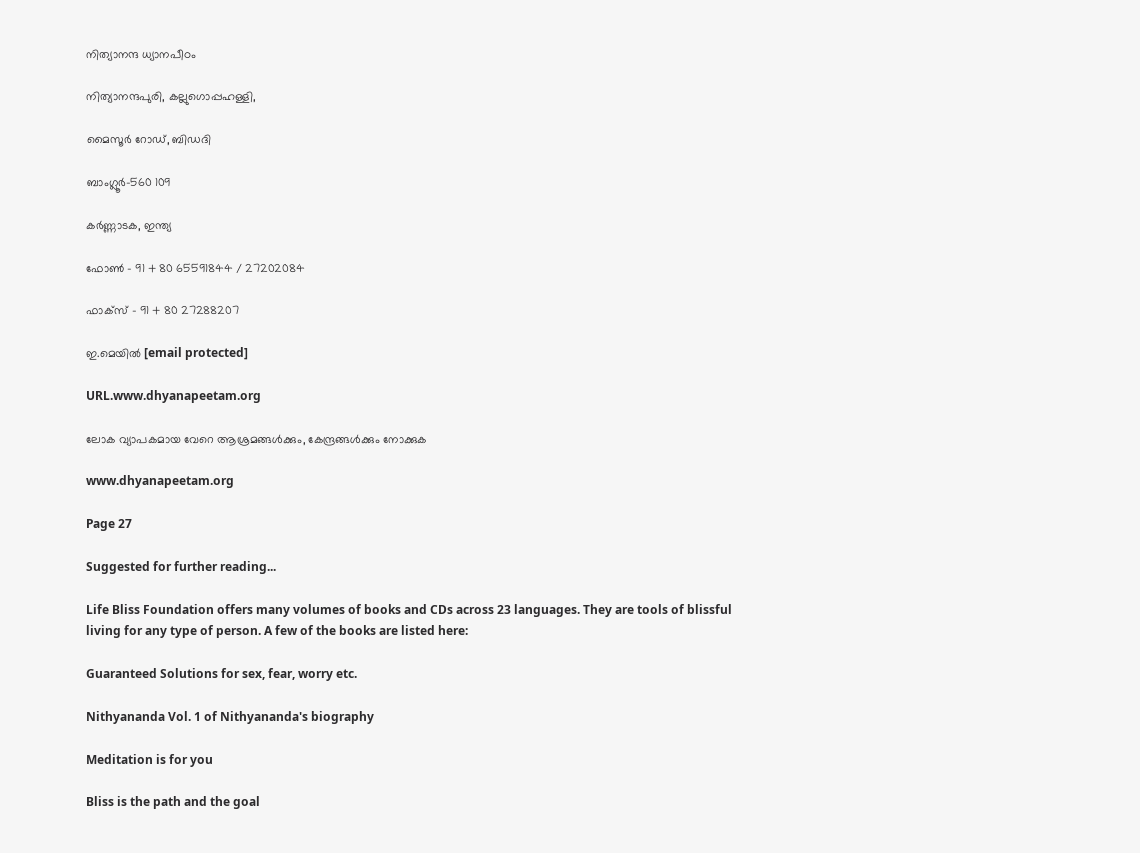നിത്യാനന്ദ ധ്യാനപീഠം

നിത്യാനന്ദപുരി, കല്ലുഗൊപ്പഹള്ളി,

മൈസൂർ റോഡ്, ബിഡദി

ബാംഗ്ലൂർ-560 109

കർണ്ണാടക, ഇന്ത്യ

ഫോൺ - 91 + 80 65591844 / 27202084

ഫാക്സ് - 91 + 80 27288207

ഇ.മെയിൽ [email protected]

URL.www.dhyanapeetam.org

ലോക വ്യാപകമായ വേറെ ആശ്രമങ്ങൾക്കും, കേന്ദ്രങ്ങൾക്കും നോക്കുക

www.dhyanapeetam.org

Page 27

Suggested for further reading...

Life Bliss Foundation offers many volumes of books and CDs across 23 languages. They are tools of blissful living for any type of person. A few of the books are listed here:

Guaranteed Solutions for sex, fear, worry etc.

Nithyananda Vol. 1 of Nithyananda's biography

Meditation is for you

Bliss is the path and the goal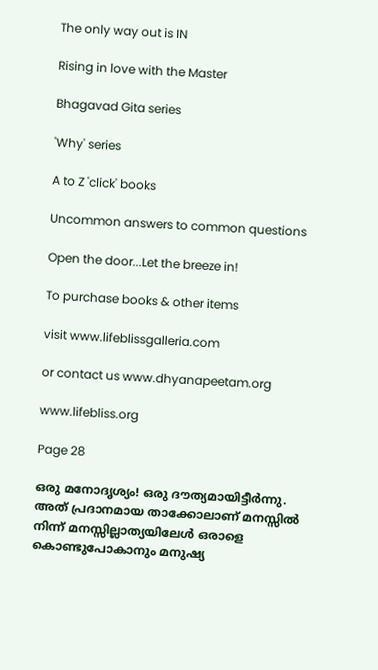The only way out is IN

Rising in love with the Master

Bhagavad Gita series

'Why' series

A to Z 'click' books

Uncommon answers to common questions

Open the door...Let the breeze in!

To purchase books & other items

visit www.lifeblissgalleria.com

or contact us www.dhyanapeetam.org

www.lifebliss.org

Page 28

ഒരു മനോദൃശ്യം! ഒരു ദൗത്യമായിട്ടീർന്നു. അത് പ്രദാനമായ താക്കോലാണ് മനസ്സിൽ നിന്ന് മനസ്സില്ലാത്യയിലേള്‍ ഒരാളെ കൊണ്ടുപോകാനും മനുഷ്യ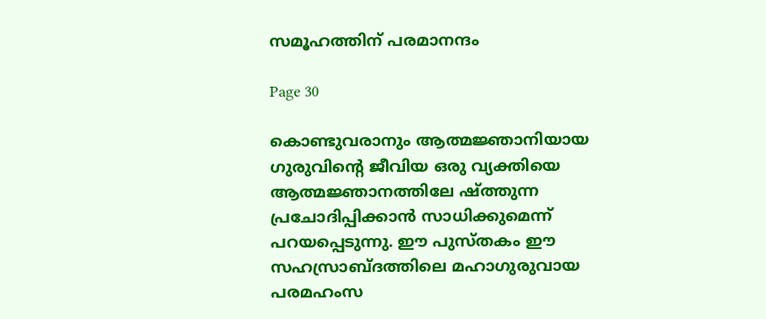സമൂഹത്തിന് പരമാനന്ദം

Page 30

കൊണ്ടുവരാനും ആത്മജ്ഞാനിയായ ഗുരുവിന്റെ ജീവിയ ഒരു വ്യക്തിയെ ആത്മജ്ഞാനത്തിലേ ഷ്ത്തുന്ന പ്രചോദിപ്പിക്കാൻ സാധിക്കുമെന്ന് പറയപ്പെടുന്നു. ഈ പുസ്തകം ഈ സഹസ്രാബ്ദത്തിലെ മഹാഗുരുവായ പരമഹംസ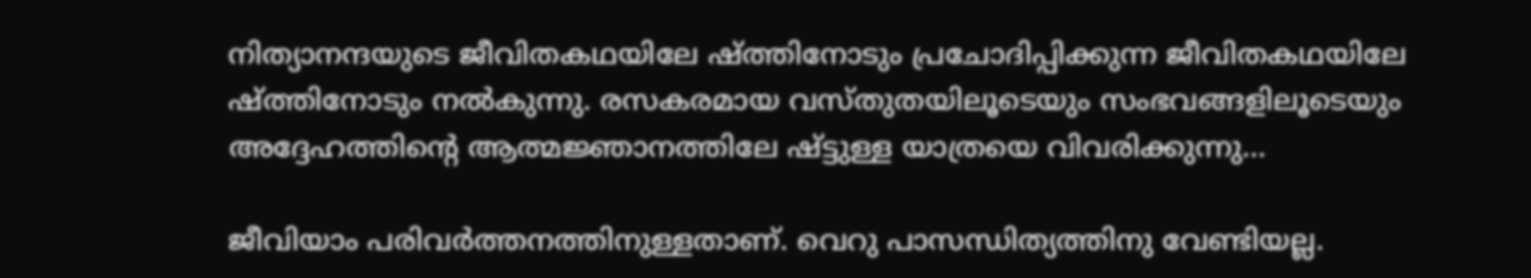നിത്യാനന്ദയുടെ ജീവിതകഥയിലേ ഷ്ത്തിനോടും പ്രചോദിപ്പിക്കുന്ന ജീവിതകഥയിലേ ഷ്ത്തിനോടും നൽകുന്നു. രസകരമായ വസ്തുതയിലൂടെയും സംഭവങ്ങളിലൂടെയും അദ്ദേഹത്തിന്റെ ആത്മജ്ഞാനത്തിലേ ഷ്ട്ടുള്ള യാത്രയെ വിവരിക്കുന്നു...

ജീവിയാം പരിവർത്തനത്തിനുള്ളതാണ്. വെറു പാസന്ധിത്യത്തിനു വേണ്ടിയല്ല.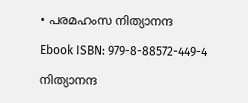• പരമഹംസ നിത്യാനന്ദ

Ebook ISBN: 979-8-88572-449-4

നിത്യാനന്ദ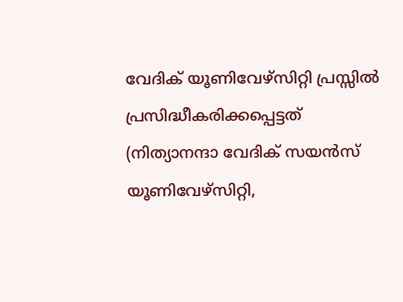വേദിക് യൂണിവേഴ്സിറ്റി പ്രസ്സിൽ പ്രസിദ്ധീകരിക്കപ്പെട്ടത് (നിത്യാനന്ദാ വേദിക് സയൻസ് യൂണിവേഴ്സിറ്റി,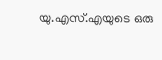യു.എസ്.എയുടെ ഒരു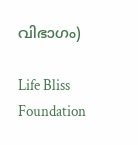വിഭാഗം)

Life Bliss Foundation